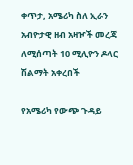ቀጥታ, አሜሪካ ስለ ኢራን አብዮታዊ ዘብ አዛዦች መረጃ ለሚሰጣት 10 ሚሊዮን ዶላር ሽልማት አቀረበች

የአሜሪካ የውጭ ጉዳይ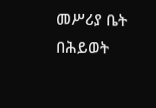መሥሪያ ቤት በሕይወት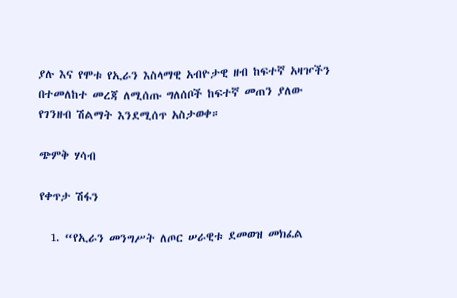ያሉ እና የሞቱ የኢራን እስላማዊ አብዮታዊ ዘብ ከፍተኛ አዛዦችን በተመለከተ መረጃ ለሚሰጡ ግለሰቦች ከፍተኛ መጠን ያለው የገንዘብ ሽልማት እንደሚሰጥ አስታወቀ።

ጭምቅ ሃሳብ

የቀጥታ ሽፋን

  1. “የኢራን መንግሥት ለጦር ሠራዊቱ ደመወዝ መክፈል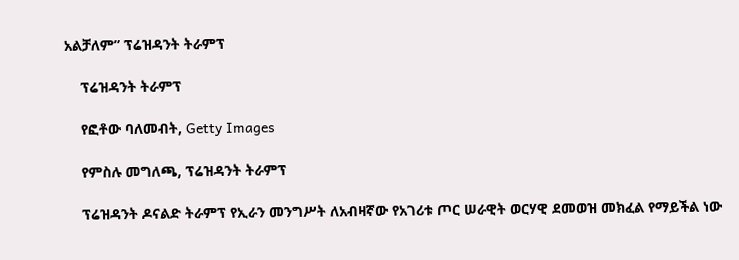አልቻለም” ፕሬዝዳንት ትራምፕ

    ፕሬዝዳንት ትራምፕ

    የፎቶው ባለመብት, Getty Images

    የምስሉ መግለጫ, ፕሬዝዳንት ትራምፕ

    ፕሬዝዳንት ዶናልድ ትራምፕ የኢራን መንግሥት ለአብዛኛው የአገሪቱ ጦር ሠራዊት ወርሃዊ ደመወዝ መክፈል የማይችል ነው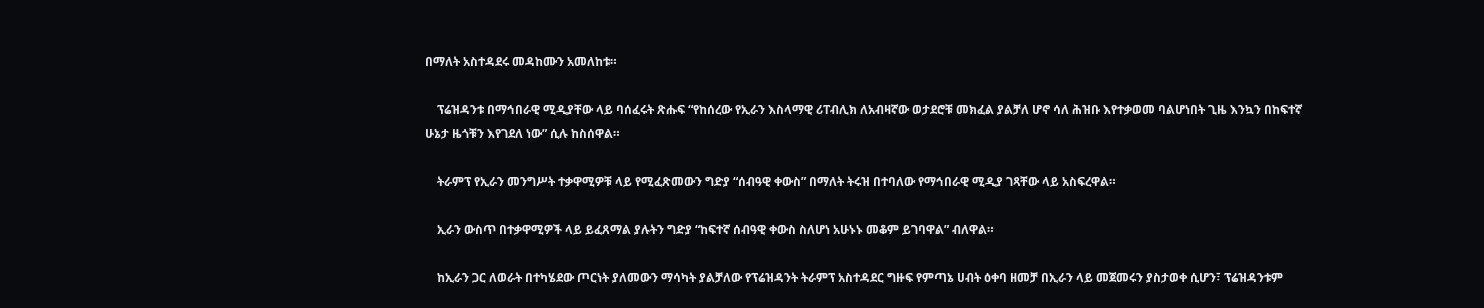በማለት አስተዳደሩ መዳከሙን አመለከቱ።

    ፕሬዝዳንቱ በማኅበራዊ ሚዲያቸው ላይ ባሰፈሩት ጽሑፍ “የከሰረው የኢራን እስላማዊ ሪፐብሊክ ለአብዛኛው ወታደሮቹ መክፈል ያልቻለ ሆኖ ሳለ ሕዝቡ እየተቃወመ ባልሆነበት ጊዜ እንኳን በከፍተኛ ሁኔታ ዜጎቹን እየገደለ ነው” ሲሉ ከስሰዋል።

    ትራምፕ የኢራን መንግሥት ተቃዋሚዎቹ ላይ የሚፈጽመውን ግድያ “ሰብዓዊ ቀውስ” በማለት ትሩዝ በተባለው የማኅበራዊ ሚዲያ ገጻቸው ላይ አስፍረዋል።

    ኢራን ውስጥ በተቃዋሚዎች ላይ ይፈጸማል ያሉትን ግድያ “ከፍተኛ ሰብዓዊ ቀውስ ስለሆነ አሁኑኑ መቆም ይገባዋል” ብለዋል።

    ከኢራን ጋር ለወራት በተካሄደው ጦርነት ያለመውን ማሳካት ያልቻለው የፕሬዝዳንት ትራምፕ አስተዳደር ግዙፍ የምጣኔ ሀብት ዕቀባ ዘመቻ በኢራን ላይ መጀመሩን ያስታወቀ ሲሆን፣ ፕሬዝዳንቱም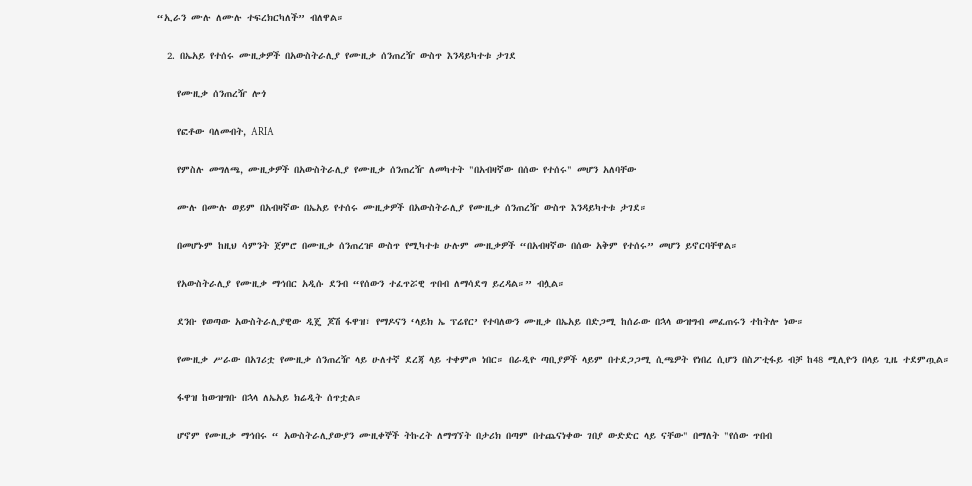“ኢራን ሙሉ ለሙሉ ተፍረክርካለች” ብለዋል።

  2. በኤአይ የተሰሩ ሙዚቃዎች በአውስትራሊያ የሙዚቃ ሰንጠረዥ ውስጥ እንዳይካተቱ ታገደ

    የሙዚቃ ሰንጠረዥ ሎጎ

    የፎቶው ባለመብት, ARIA

    የምስሉ መግለጫ, ሙዚቃዎች በአውስትራሊያ የሙዚቃ ሰንጠረዥ ለመካተት "በአብዛኛው በሰው የተሰሩ" መሆን አለባቸው

    ሙሉ በሙሉ ወይም በአብዛኛው በኤአይ የተሰሩ ሙዚቃዎች በአውስትራሊያ የሙዚቃ ሰንጠረዥ ውስጥ እንዳይካተቱ ታገደ።

    በመሆኑም ከዚህ ሳምንት ጀምሮ በሙዚቃ ሰንጠረዡ ውስጥ የሚካተቱ ሁሉም ሙዚቃዎች “በአብዛኛው በሰው አቅም የተሰሩ” መሆን ይኖርባቸዋል።

    የአውስትራሊያ የሙዚቃ ማኅበር አዲሱ ደንብ “የሰውን ተፈጥሯዊ ጥበብ ለማሳደግ ይረዳል።” ብሏል።

    ደንቡ የወጣው አውስትራሊያዊው ዲጄ ጆሽ ፋዋዝ፣ የማዶናን ‘ላይክ ኤ ፕሬየር’ የተባለውን ሙዚቃ በኤአይ በድጋሚ ከሰራው በኋላ ውዝግብ መፈጠሩን ተከትሎ ነው።

    የሙዚቃ ሥራው በአገሪቷ የሙዚቃ ሰንጠረዥ ላይ ሁለተኛ ደረጃ ላይ ተቀምጦ ነበር። በራዲዮ ጣቢያዎች ላይም በተደጋጋሚ ሲጫዎት የነበረ ሲሆን በስፖቲፋይ ብቻ ከ48 ሚሊዮን በላይ ጊዜ ተደምጧል።

    ፋዋዝ ከውዝግቡ በኋላ ለኤአይ ክሬዲት ሰጥቷል።

    ሆኖም የሙዚቃ ማኅበሩ “ አውስትራሊያውያን ሙዚቀኞች ትኩረት ለማግኘት በታሪክ በጣም በተጨናነቀው ገበያ ውድድር ላይ ናቸው" በማለት "የሰው ጥበብ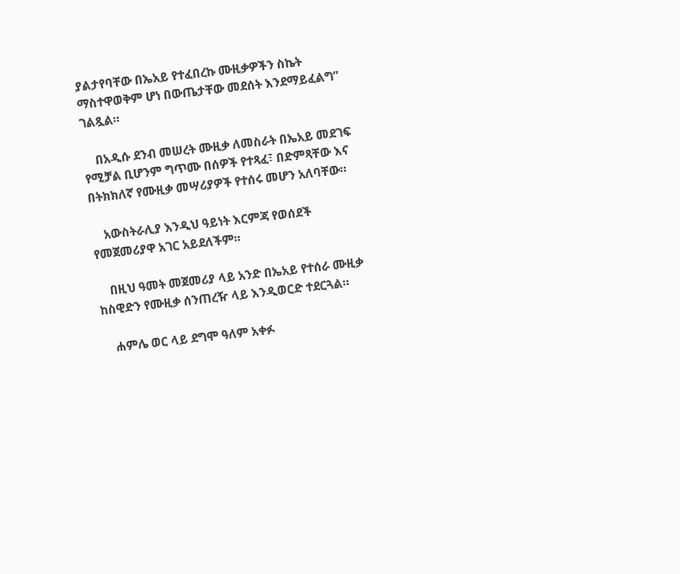ያልታየባቸው በኤአይ የተፈበረኩ ሙዚቃዎችን ስኬት ማስተዋወቅም ሆነ በውጤታቸው መደሰት እንደማይፈልግ” ገልጿል።

    በአዲሱ ደንብ መሠረት ሙዚቃ ለመስራት በኤአይ መደገፍ የሚቻል ቢሆንም ግጥሙ በሰዎች የተጻፈ፣ በድምጻቸው እና በትክክለኛ የሙዚቃ መሣሪያዎች የተሰሩ መሆን አለባቸው።

    አውስትራሊያ እንዲህ ዓይነት እርምጃ የወሰደች የመጀመሪያዋ አገር አይደለችም።

    በዚህ ዓመት መጀመሪያ ላይ አንድ በኤአይ የተሰራ ሙዚቃ ከስዊድን የሙዚቃ ሰንጠረዥ ላይ እንዲወርድ ተደርጓል።

    ሐምሌ ወር ላይ ደግሞ ዓለም አቀፉ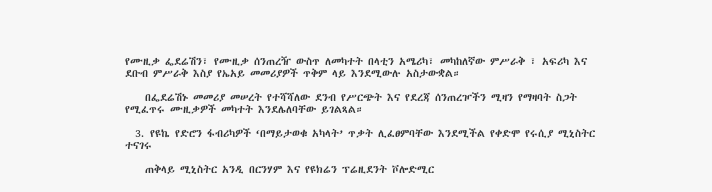የሙዚቃ ፌደሬሽን፣ የሙዚቃ ሰንጠረዥ ውስጥ ለመካተት በላቲን አሜሪካ፣ መካከለኛው ምሥራቅ ፣ አፍሪካ እና ደቡብ ምሥራቅ እስያ የኤአይ መመሪያዎች ጥቅም ላይ እንደሚውሉ አስታውቋል።

    በፌደሬሽኑ መመሪያ መሠረት የተሻሻለው ደንብ የሥርጭት እና የደረጃ ሰንጠረዦችን ሚዛን የማዛባት ስጋት የሚፈጥሩ ሙዚቃዎች መካተት እንደሌለባቸው ይገልጻል።

  3. የዩኬ የድሮን ፋብሪካዎች ‘በማይታወቁ አካላት’ ጥቃት ሊፈፀምባቸው እንደሚችል የቀድሞ የሩሲያ ሚኒስትር ተናገሩ

    ጠቅላይ ሚኒስትር አንዲ በርንሃም እና የዩክሬን ፕሬዚደንት ቮሎድሚር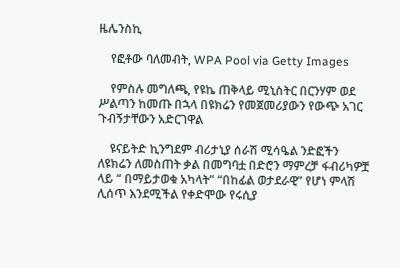ዜሌንስኪ

    የፎቶው ባለመብት, WPA Pool via Getty Images

    የምስሉ መግለጫ, የዩኬ ጠቅላይ ሚኒስትር በርንሃም ወደ ሥልጣን ከመጡ በኋላ በዩክሬን የመጀመሪያውን የውጭ አገር ጉብኝታቸውን አድርገዋል

    ዩናይትድ ኪንግደም ብሪታኒያ ሰራሽ ሚሳዔል ንድፎችን ለዩክሬን ለመስጠት ቃል በመግባቷ በድሮን ማምረቻ ፋብሪካዎቿ ላይ “ በማይታወቁ አካላት” “በከፊል ወታደራዊ” የሆነ ምላሽ ሊሰጥ እንደሚችል የቀድሞው የሩሲያ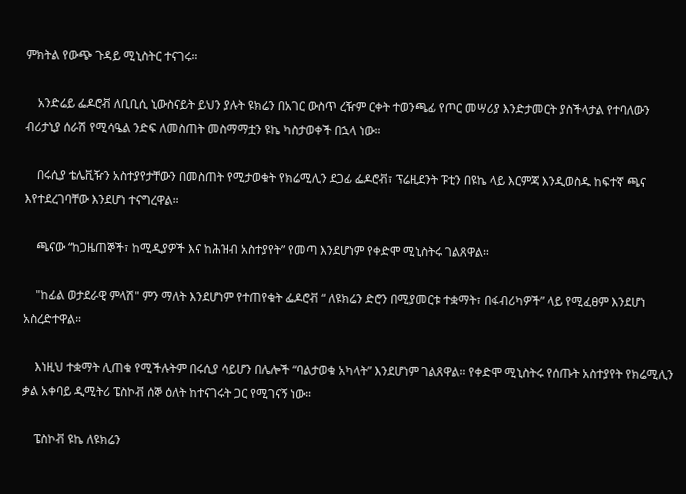ምክትል የውጭ ጉዳይ ሚኒስትር ተናገሩ።

    አንድሬይ ፌዶሮቭ ለቢቢሲ ኒውስናይት ይህን ያሉት ዩክሬን በአገር ውስጥ ረዥም ርቀት ተወንጫፊ የጦር መሣሪያ እንድታመርት ያስችላታል የተባለውን ብሪታኒያ ሰራሽ የሚሳዔል ንድፍ ለመስጠት መስማማቷን ዩኬ ካስታወቀች በኋላ ነው።

    በሩሲያ ቴሌቪዥን አስተያየታቸውን በመስጠት የሚታወቁት የክሬሚሊን ደጋፊ ፌዶሮቭ፣ ፕሬዚደንት ፑቲን በዩኬ ላይ እርምጃ እንዲወስዱ ከፍተኛ ጫና እየተደረገባቸው እንደሆነ ተናግረዋል።

    ጫናው “ከጋዜጠኞች፣ ከሚዲያዎች እና ከሕዝብ አስተያየት” የመጣ እንደሆነም የቀድሞ ሚኒስትሩ ገልጸዋል።

    "ከፊል ወታደራዊ ምላሽ" ምን ማለት እንደሆነም የተጠየቁት ፌዶሮቭ “ ለዩክሬን ድሮን በሚያመርቱ ተቋማት፣ በፋብሪካዎች” ላይ የሚፈፀም እንደሆነ አስረድተዋል።

    እነዚህ ተቋማት ሊጠቁ የሚችሉትም በሩሲያ ሳይሆን በሌሎች “ባልታወቁ አካላት” እንደሆነም ገልጸዋል። የቀድሞ ሚኒስትሩ የሰጡት አስተያየት የክሬሚሊን ቃል አቀባይ ዲሚትሪ ፔስኮቭ ሰኞ ዕለት ከተናገሩት ጋር የሚገናኝ ነው።

    ፔስኮቭ ዩኬ ለዩክሬን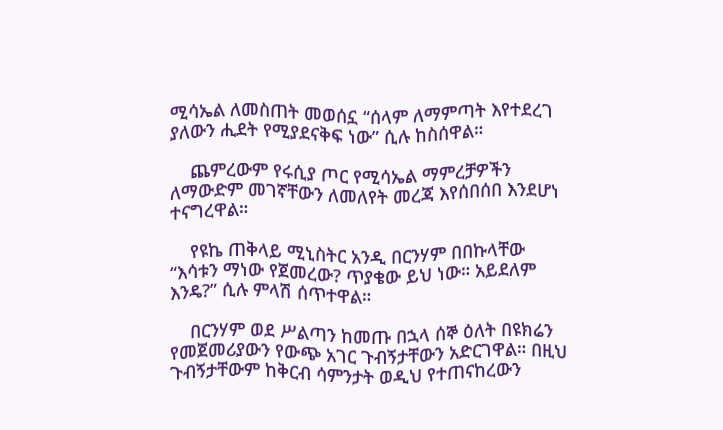ሚሳኤል ለመስጠት መወሰኗ “ሰላም ለማምጣት እየተደረገ ያለውን ሒደት የሚያደናቅፍ ነው” ሲሉ ከስሰዋል።

    ጨምረውም የሩሲያ ጦር የሚሳኤል ማምረቻዎችን ለማውድም መገኛቸውን ለመለየት መረጃ እየሰበሰበ እንደሆነ ተናግረዋል።

    የዩኬ ጠቅላይ ሚኒስትር አንዲ በርንሃም በበኩላቸው “እሳቱን ማነው የጀመረው? ጥያቄው ይህ ነው። አይደለም እንዴ?” ሲሉ ምላሽ ሰጥተዋል።

    በርንሃም ወደ ሥልጣን ከመጡ በኋላ ሰኞ ዕለት በዩክሬን የመጀመሪያውን የውጭ አገር ጉብኝታቸውን አድርገዋል። በዚህ ጉብኝታቸውም ከቅርብ ሳምንታት ወዲህ የተጠናከረውን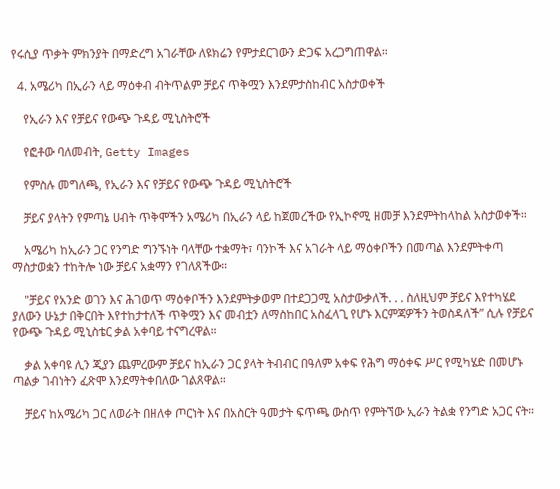የሩሲያ ጥቃት ምክንያት በማድረግ አገራቸው ለዩክሬን የምታደርገውን ድጋፍ አረጋግጠዋል።

  4. አሜሪካ በኢራን ላይ ማዕቀብ ብትጥልም ቻይና ጥቅሟን እንደምታስከብር አስታወቀች

    የኢራን እና የቻይና የውጭ ጉዳይ ሚኒስትሮች

    የፎቶው ባለመብት, Getty Images

    የምስሉ መግለጫ, የኢራን እና የቻይና የውጭ ጉዳይ ሚኒስትሮች

    ቻይና ያላትን የምጣኔ ሀብት ጥቅሞችን አሜሪካ በኢራን ላይ ከጀመረችው የኢኮኖሚ ዘመቻ እንደምትከላከል አስታወቀች።

    አሜሪካ ከኢራን ጋር የንግድ ግንኙነት ባላቸው ተቋማት፣ ባንኮች እና አገራት ላይ ማዕቀቦችን በመጣል እንደምትቀጣ ማስታወቋን ተከትሎ ነው ቻይና አቋማን የገለጸችው።

    "ቻይና የአንድ ወገን እና ሕገወጥ ማዕቀቦችን እንደምትቃወም በተደጋጋሚ አስታውቃለች. . . ስለዚህም ቻይና እየተካሄደ ያለውን ሁኔታ በቅርበት እየተከታተለች ጥቅሟን እና መብቷን ለማስከበር አስፈላጊ የሆኑ እርምጃዎችን ትወስዳለች” ሲሉ የቻይና የውጭ ጉዳይ ሚኒስቴር ቃል አቀባይ ተናግረዋል።

    ቃል አቀባዩ ሊን ጂያን ጨምረውም ቻይና ከኢራን ጋር ያላት ትብብር በዓለም አቀፍ የሕግ ማዕቀፍ ሥር የሚካሄድ በመሆኑ ጣልቃ ገብነትን ፈጽሞ እንደማትቀበለው ገልጸዋል።

    ቻይና ከአሜሪካ ጋር ለወራት በዘለቀ ጦርነት እና በአስርት ዓመታት ፍጥጫ ውስጥ የምትኘው ኢራን ትልቋ የንግድ አጋር ናት።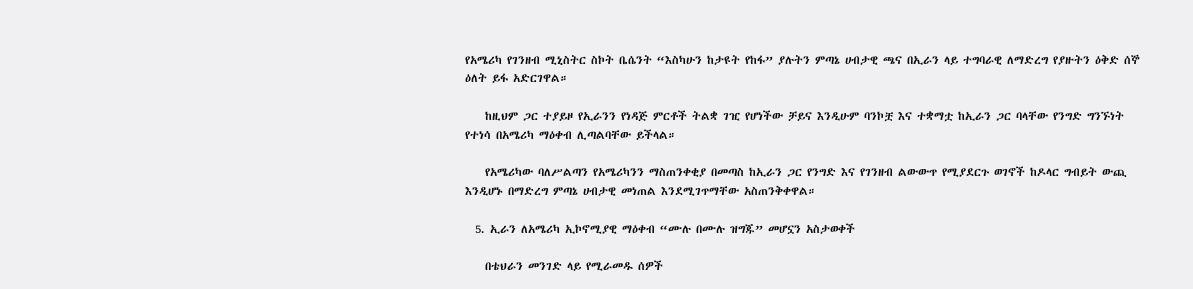የአሜሪካ የገንዘብ ሚኒስትር ስኮት ቤሴንት “እስካሁን ከታዩት የከፋ” ያሉትን ምጣኔ ሀብታዊ ጫና በኢራን ላይ ተግባራዊ ለማድረግ የያዙትን ዕቅድ ሰኞ ዕለት ይፋ አድርገዋል።

    ከዚህም ጋር ተያይዞ የኢራንን የነዳጅ ምርቶች ትልቋ ገዢ የሆነችው ቻይና እንዲሁም ባንኮቿ እና ተቋማቷ ከኢራን ጋር ባላቸው የንግድ ግንኙነት የተነሳ በአሜሪካ ማዕቀብ ሊጣልባቸው ይችላል።

    የአሜሪካው ባለሥልጣን የአሜሪካንን ማስጠንቀቂያ በመጣስ ከኢራን ጋር የንግድ እና የገንዘብ ልውውጥ የሚያደርጉ ወገኖች ከዶላር ግብይት ውጪ እንዲሆኑ በማድረግ ምጣኔ ሀብታዊ መነጠል እንደሚገጥማቸው አስጠንቅቀዋል።

  5. ኢራን ለአሜሪካ ኢኮኖሚያዊ ማዕቀብ “ሙሉ በሙሉ ዝግጁ” መሆኗን አስታወቀች

    በቴህራን መንገድ ላይ የሚራመዱ ሰዎች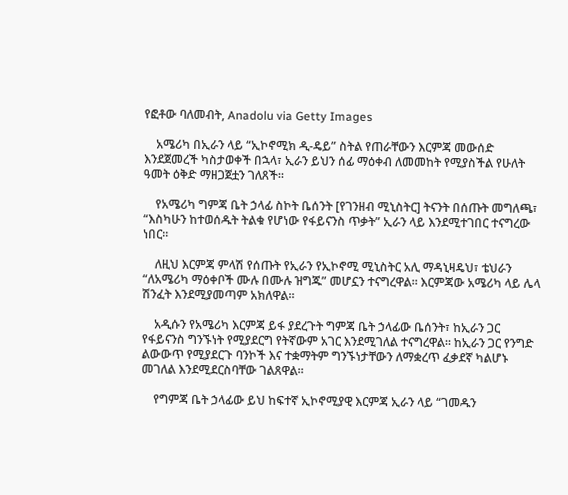የፎቶው ባለመብት, Anadolu via Getty Images

    አሜሪካ በኢራን ላይ “ኢኮኖሚክ ዲ-ዴይ” ስትል የጠራቸውን እርምጃ መውሰድ እንደጀመረች ካስታወቀች በኋላ፣ ኢራን ይህን ሰፊ ማዕቀብ ለመመከት የሚያስችል የሁለት ዓመት ዕቅድ ማዘጋጀቷን ገለጸች።

    የአሜሪካ ግምጃ ቤት ኃላፊ ስኮት ቤሰንት [የገንዘብ ሚኒስትር] ትናንት በሰጡት መግለጫ፣ “እስካሁን ከተወሰዱት ትልቁ የሆነው የፋይናንስ ጥቃት” ኢራን ላይ እንደሚተገበር ተናግረው ነበር።

    ለዚህ እርምጃ ምላሽ የሰጡት የኢራን የኢኮኖሚ ሚኒስትር አሊ ማዳኒዛዴህ፣ ቴህራን “ለአሜሪካ ማዕቀቦች ሙሉ በሙሉ ዝግጁ” መሆኗን ተናግረዋል። እርምጃው አሜሪካ ላይ ሌላ ሽንፈት እንደሚያመጣም አክለዋል።

    አዲሱን የአሜሪካ እርምጃ ይፋ ያደረጉት ግምጃ ቤት ኃላፊው ቤሰንት፣ ከኢራን ጋር የፋይናንስ ግንኙነት የሚያደርግ የትኛውም አገር እንደሚገለል ተናግረዋል። ከኢራን ጋር የንግድ ልውውጥ የሚያደርጉ ባንኮች እና ተቋማትም ግንኙነታቸውን ለማቋረጥ ፈቃደኛ ካልሆኑ መገለል እንደሚደርስባቸው ገልጸዋል።

    የግምጃ ቤት ኃላፊው ይህ ከፍተኛ ኢኮኖሚያዊ እርምጃ ኢራን ላይ “ገመዱን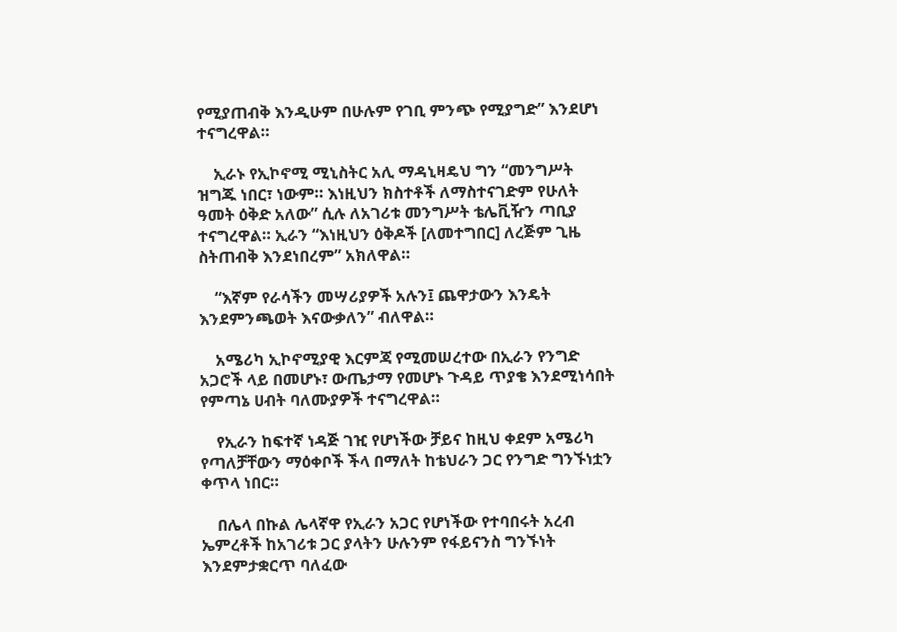የሚያጠብቅ እንዲሁም በሁሉም የገቢ ምንጭ የሚያግድ” እንደሆነ ተናግረዋል።

    ኢራኑ የኢኮኖሚ ሚኒስትር አሊ ማዳኒዛዴህ ግን “መንግሥት ዝግጁ ነበር፣ ነውም። እነዚህን ክስተቶች ለማስተናገድም የሁለት ዓመት ዕቅድ አለው” ሲሉ ለአገሪቱ መንግሥት ቴሌቪዥን ጣቢያ ተናግረዋል። ኢራን “እነዚህን ዕቅዶች [ለመተግበር] ለረጅም ጊዜ ስትጠብቅ እንደነበረም” አክለዋል።

    “እኛም የራሳችን መሣሪያዎች አሉን፤ ጨዋታውን እንዴት እንደምንጫወት እናውቃለን” ብለዋል።

    አሜሪካ ኢኮኖሚያዊ እርምጃ የሚመሠረተው በኢራን የንግድ አጋሮች ላይ በመሆኑ፣ ውጤታማ የመሆኑ ጉዳይ ጥያቄ እንደሚነሳበት የምጣኔ ሀብት ባለሙያዎች ተናግረዋል።

    የኢራን ከፍተኛ ነዳጅ ገዢ የሆነችው ቻይና ከዚህ ቀደም አሜሪካ የጣለቻቸውን ማዕቀቦች ችላ በማለት ከቴህራን ጋር የንግድ ግንኙነቷን ቀጥላ ነበር።

    በሌላ በኩል ሌላኛዋ የኢራን አጋር የሆነችው የተባበሩት አረብ ኤምረቶች ከአገሪቱ ጋር ያላትን ሁሉንም የፋይናንስ ግንኙነት እንደምታቋርጥ ባለፈው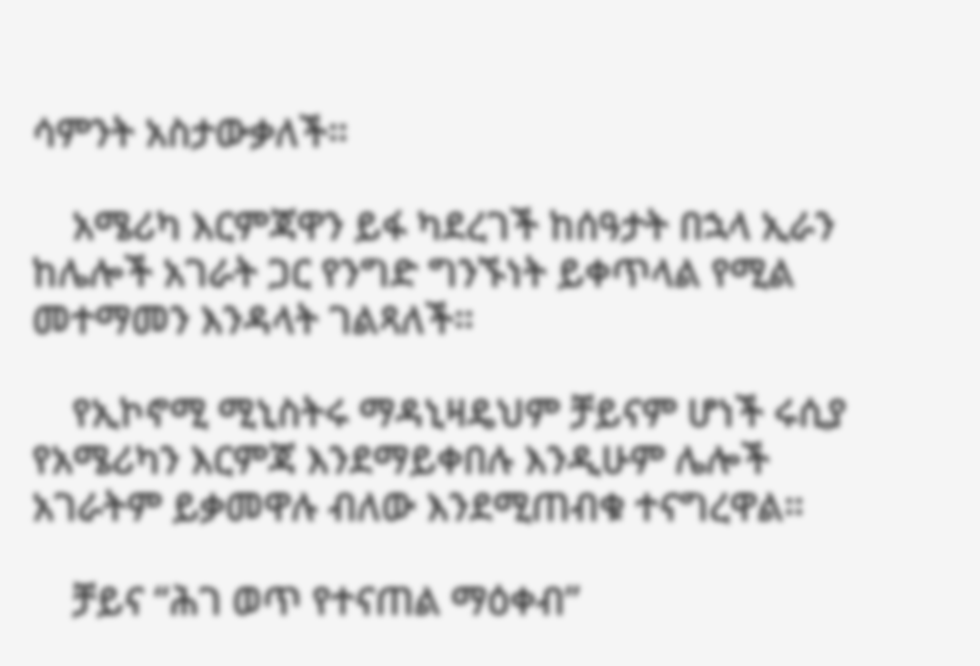ሳምንት አስታውቃለች።

    አሜሪካ እርምጃዋን ይፋ ካደረገች ከሰዓታት በኋላ ኢራን ከሌሎች አገራት ጋር የንግድ ግንኙነት ይቀጥላል የሚል መተማመን እንዳላት ገልጻለች።

    የኢኮኖሚ ሚኒስትሩ ማዳኒዛዴህም ቻይናም ሆነች ሩሲያ የአሜሪካን እርምጃ እንደማይቀበሉ እንዲሁም ሌሎች አገራትም ይቃመዋሉ ብለው እንደሚጠብቁ ተናግረዋል።

    ቻይና “ሕገ ወጥ የተናጠል ማዕቀብ”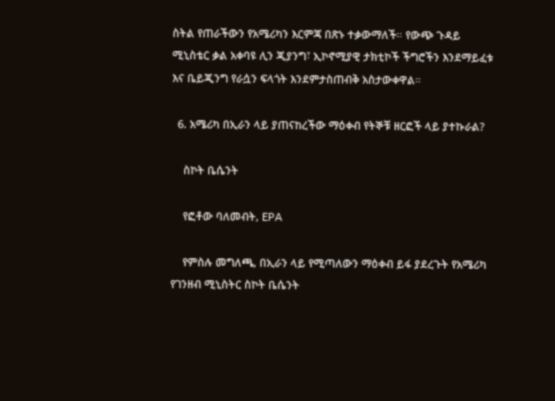ስትል የጠራችውን የአሜሪካን እርምጃ በጽኑ ተቃውማለች። የውጭ ጉዳይ ሚኒስቴር ቃል አቀባዩ ሊን ጂያንግ፣ ኢኮኖሚያዊ ታክቲኮች ችግሮችን እንደማይፈቱ እና ቤይጂንግ የራሷን ፍላጎት እንደምታስጠብቅ አስታውቀዋል።

  6. አሜሪካ በኢራን ላይ ያጠናከረችው ማዕቀብ የትኞቹ ዘርፎች ላይ ያተኩራል?

    ስኮት ቤሴንት

    የፎቶው ባለመብት, EPA

    የምስሉ መግለጫ, በኢራን ላይ የሚጣለውን ማዕቀብ ይፋ ያደረጉት የአሜሪካ የገንዘብ ሚኒስትር ስኮት ቤሴንት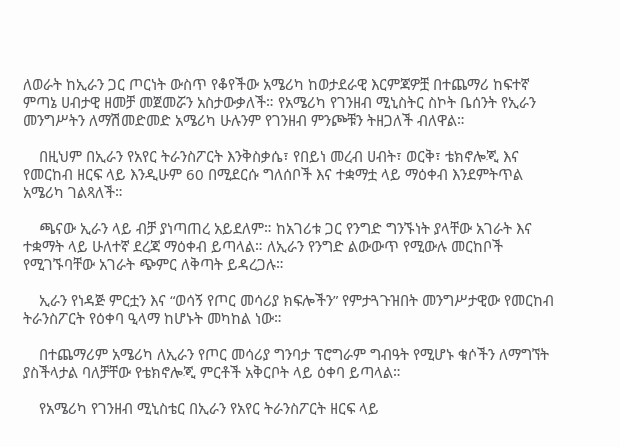ለወራት ከኢራን ጋር ጦርነት ውስጥ የቆየችው አሜሪካ ከወታደራዊ እርምጃዎቿ በተጨማሪ ከፍተኛ ምጣኔ ሀብታዊ ዘመቻ መጀመሯን አስታውቃለች። የአሜሪካ የገንዘብ ሚኒስትር ስኮት ቤሰንት የኢራን መንግሥትን ለማሽመድመድ አሜሪካ ሁሉንም የገንዘብ ምንጮቹን ትዘጋለች ብለዋል።

    በዚህም በኢራን የአየር ትራንስፖርት እንቅስቃሴ፣ የበይነ መረብ ሀብት፣ ወርቅ፣ ቴክኖሎጂ እና የመርከብ ዘርፍ ላይ እንዲሁም 60 በሚደርሱ ግለሰቦች እና ተቋማቷ ላይ ማዕቀብ እንደምትጥል አሜሪካ ገልጻለች።

    ጫናው ኢራን ላይ ብቻ ያነጣጠረ አይደለም። ከአገሪቱ ጋር የንግድ ግንኙነት ያላቸው አገራት እና ተቋማት ላይ ሁለተኛ ደረጃ ማዕቀብ ይጣላል። ለኢራን የንግድ ልውውጥ የሚውሉ መርከቦች የሚገኙባቸው አገራት ጭምር ለቅጣት ይዳረጋሉ።

    ኢራን የነዳጅ ምርቷን እና “ወሳኝ የጦር መሳሪያ ክፍሎችን” የምታጓጉዝበት መንግሥታዊው የመርከብ ትራንስፖርት የዕቀባ ዒላማ ከሆኑት መካከል ነው።

    በተጨማሪም አሜሪካ ለኢራን የጦር መሳሪያ ግንባታ ፕሮግራም ግብዓት የሚሆኑ ቁሶችን ለማግኘት ያስችላታል ባለቻቸው የቴክኖሎጂ ምርቶች አቅርቦት ላይ ዕቀባ ይጣላል።

    የአሜሪካ የገንዘብ ሚኒስቴር በኢራን የአየር ትራንስፖርት ዘርፍ ላይ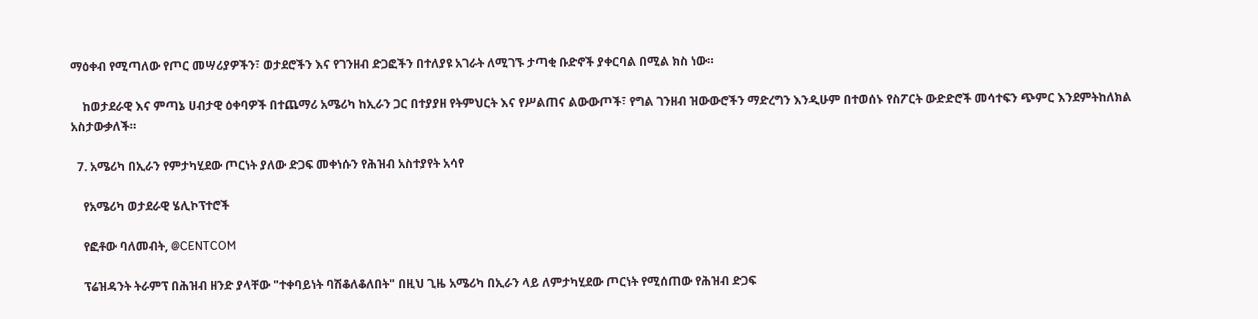ማዕቀብ የሚጣለው የጦር መሣሪያዎችን፣ ወታደሮችን እና የገንዘብ ድጋፎችን በተለያዩ አገራት ለሚገኙ ታጣቂ ቡድኖች ያቀርባል በሚል ክስ ነው።

    ከወታደራዊ እና ምጣኔ ሀብታዊ ዕቀባዎች በተጨማሪ አሜሪካ ከኢራን ጋር በተያያዘ የትምህርት እና የሥልጠና ልውውጦች፣ የግል ገንዘብ ዝውውሮችን ማድረግን እንዲሁም በተወሰኑ የስፖርት ውድድሮች መሳተፍን ጭምር እንደምትከለክል አስታውቃለች።

  7. አሜሪካ በኢራን የምታካሂደው ጦርነት ያለው ድጋፍ መቀነሱን የሕዝብ አስተያየት አሳየ

    የአሜሪካ ወታደራዊ ሄሊኮፕተሮች

    የፎቶው ባለመብት, @CENTCOM

    ፕሬዝዳንት ትራምፕ በሕዝብ ዘንድ ያላቸው "ተቀባይነት ባሽቆለቆለበት" በዚህ ጊዜ አሜሪካ በኢራን ላይ ለምታካሂደው ጦርነት የሚሰጠው የሕዝብ ድጋፍ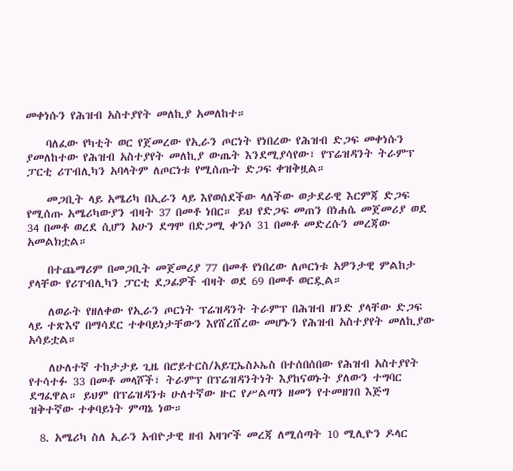መቀነሱን የሕዝብ አስተያየት መለኪያ አመለከተ።

    ባለፈው የካቲት ወር የጀመረው የኢራን ጦርነት የነበረው የሕዝብ ድጋፍ መቀነሱን ያመለከተው የሕዝብ አስተያየት መለኪያ ውጤት እንደሚያሳየው፣ የፕሬዝዳንት ትራምፕ ፓርቲ ሪፐብሊካን አባላትም ለጦርነቱ የሚሰጡት ድጋፍ ቀዝቅዟል።

    መጋቢት ላይ አሜሪካ በኢራን ላይ እየወሰደችው ላለችው ወታደራዊ እርምጃ ድጋፍ የሚሰጡ አሜሪካውያን ብዛት 37 በመቶ ነበር። ይህ የድጋፍ መጠን በነሐሴ መጀመሪያ ወደ 34 በመቶ ወረደ ሲሆን አሁን ደግሞ በድጋሚ ቀንሶ 31 በመቶ መድረሱን መረጃው አመልክቷል።

    በተጨማሪም በመጋቢት መጀመሪያ 77 በመቶ የነበረው ለጦርነቱ አዎንታዊ ምልከታ ያላቸው የሪፐብሊካን ፓርቲ ደጋፊዎች ብዛት ወደ 69 በመቶ ወርዷል።

    ለወራት የዘለቀው የኢራን ጦርነት ፕሬዝዳንት ትራምፕ በሕዝብ ዘንድ ያላቸው ድጋፍ ላይ ተጽእኖ በማሳደር ተቀባይነታቸውን እየሸረሸረው መሆኑን የሕዝብ አስተያየት መለኪያው አሳይቷል።

    ለሁለተኛ ተከታታይ ጊዜ በሮይተርስ/አይፒኤስኦኤስ በተሰበሰበው የሕዝብ አስተያየት የተሳተፉ 33 በመቶ መላሾች፣ ትራምፕ በፕሬዝዳንትነት እያከናወኑት ያለውን ተግባር ደግፈዋል። ይህም በፕሬዝዳንቱ ሁለተኛው ዙር የሥልጣን ዘመን የተመዘገበ እጅግ ዝቅተኛው ተቀባይነት ምጣኔ ነው።

  8. አሜሪካ ስለ ኢራን አብዮታዊ ዘብ አዛዦች መረጃ ለሚሰጣት 10 ሚሊዮን ዶላር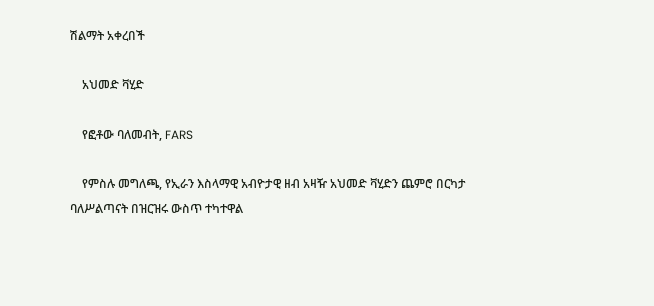ሽልማት አቀረበች

    አህመድ ቫሂድ

    የፎቶው ባለመብት, FARS

    የምስሉ መግለጫ, የኢራን እስላማዊ አብዮታዊ ዘብ አዛዥ አህመድ ቫሂድን ጨምሮ በርካታ ባለሥልጣናት በዝርዝሩ ውስጥ ተካተዋል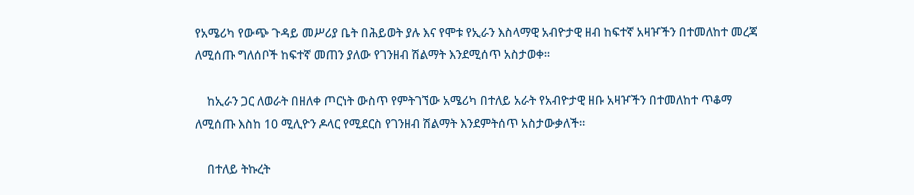የአሜሪካ የውጭ ጉዳይ መሥሪያ ቤት በሕይወት ያሉ እና የሞቱ የኢራን እስላማዊ አብዮታዊ ዘብ ከፍተኛ አዛዦችን በተመለከተ መረጃ ለሚሰጡ ግለሰቦች ከፍተኛ መጠን ያለው የገንዘብ ሽልማት እንደሚሰጥ አስታወቀ።

    ከኢራን ጋር ለወራት በዘለቀ ጦርነት ውስጥ የምትገኘው አሜሪካ በተለይ አራት የአብዮታዊ ዘቡ አዛዦችን በተመለከተ ጥቆማ ለሚሰጡ እስከ 10 ሚሊዮን ዶላር የሚደርስ የገንዘብ ሽልማት እንደምትሰጥ አስታውቃለች።

    በተለይ ትኩረት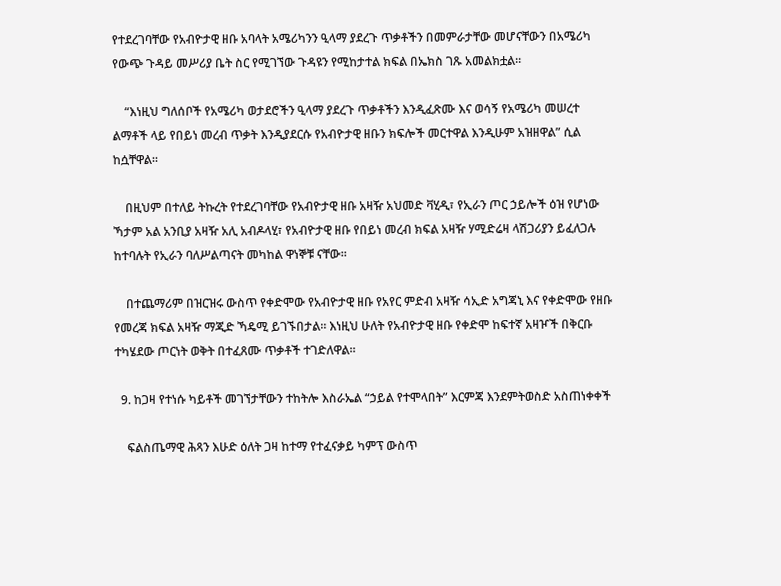የተደረገባቸው የአብዮታዊ ዘቡ አባላት አሜሪካንን ዒላማ ያደረጉ ጥቃቶችን በመምራታቸው መሆናቸውን በአሜሪካ የውጭ ጉዳይ መሥሪያ ቤት ስር የሚገኘው ጉዳዩን የሚከታተል ክፍል በኤክስ ገጹ አመልክቷል።

    “እነዚህ ግለሰቦች የአሜሪካ ወታደሮችን ዒላማ ያደረጉ ጥቃቶችን እንዲፈጽሙ እና ወሳኝ የአሜሪካ መሠረተ ልማቶች ላይ የበይነ መረብ ጥቃት እንዲያደርሱ የአብዮታዊ ዘቡን ክፍሎች መርተዋል እንዲሁም አዝዘዋል” ሲል ከሷቸዋል።

    በዚህም በተለይ ትኩረት የተደረገባቸው የአብዮታዊ ዘቡ አዛዥ አህመድ ቫሂዲ፣ የኢራን ጦር ኃይሎች ዕዝ የሆነው ኻታም አል አንቢያ አዛዥ አሊ አብዶላሂ፣ የአብዮታዊ ዘቡ የበይነ መረብ ክፍል አዛዥ ሃሚድሬዛ ላሽጋሪያን ይፈለጋሉ ከተባሉት የኢራን ባለሥልጣናት መካከል ዋነኞቹ ናቸው።

    በተጨማሪም በዝርዝሩ ውስጥ የቀድሞው የአብዮታዊ ዘቡ የአየር ምድብ አዛዥ ሳኢድ አግጃኒ እና የቀድሞው የዘቡ የመረጃ ክፍል አዛዥ ማጂድ ኻዴሚ ይገኙበታል። እነዚህ ሁለት የአብዮታዊ ዘቡ የቀድሞ ከፍተኛ አዛዦች በቅርቡ ተካሄደው ጦርነት ወቅት በተፈጸሙ ጥቃቶች ተገድለዋል።

  9. ከጋዛ የተነሱ ካይቶች መገኘታቸውን ተከትሎ እስራኤል “ኃይል የተሞላበት” እርምጃ እንደምትወስድ አስጠነቀቀች

    ፍልስጤማዊ ሕጻን እሁድ ዕለት ጋዛ ከተማ የተፈናቃይ ካምፕ ውስጥ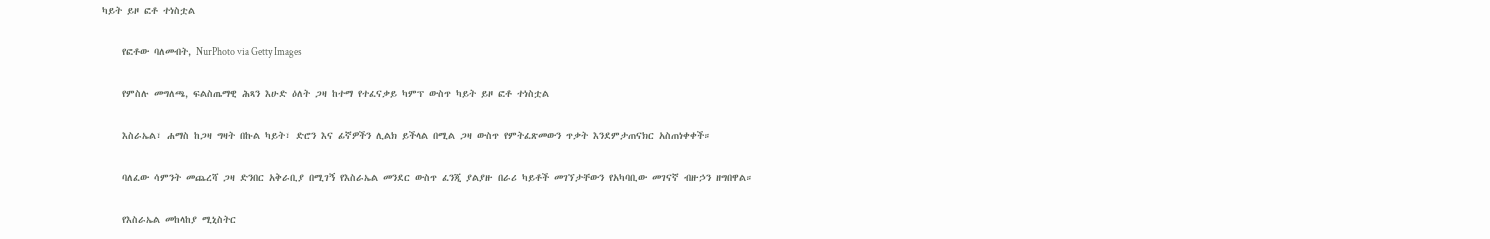ካይት ይዞ ፎቶ ተነስቷል

    የፎቶው ባለመብት, NurPhoto via Getty Images

    የምስሉ መግለጫ, ፍልስጤማዊ ሕጻን እሁድ ዕለት ጋዛ ከተማ የተፈናቃይ ካምፕ ውስጥ ካይት ይዞ ፎቶ ተነስቷል

    እስራኤል፣ ሐማስ ከጋዛ ግዛት በኩል ካይት፣ ድሮን እና ፊኛዎችን ሊልክ ይችላል በሚል ጋዛ ውስጥ የምትፈጽመውን ጥቃት እንደምታጠናክር አስጠነቀቀች።

    ባለፈው ሳምንት መጨረሻ ጋዛ ድንበር አቅራቢያ በሚገኝ የእስራኤል መንደር ውስጥ ፈንጂ ያልያዙ በራሪ ካይቶች መገኘታቸውን የአካባቢው መገናኛ ብዙኃን ዘግበዋል።

    የእስራኤል መከላከያ ሚኒስትር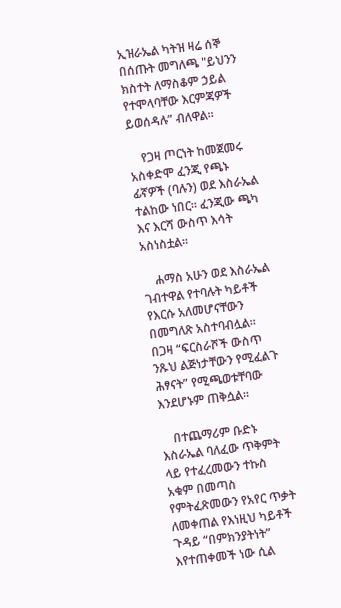ኢዝራኤል ካትዝ ዛሬ ሰኞ በሰጡት መግለጫ "ይህንን ክስተት ለማስቆም ኃይል የተሞላባቸው እርምጃዎች ይወሰዳሉ” ብለዋል።

    የጋዛ ጦርነት ከመጀመሩ አስቀድሞ ፈንጂ የጫኑ ፊኛዎች (ባሉን) ወደ እስራኤል ተልከው ነበር። ፈንጂው ጫካ እና እርሻ ውስጥ እሳት አስነስቷል።

    ሐማስ አሁን ወደ እስራኤል ገብተዋል የተባሉት ካይቶች የእርሱ አለመሆናቸውን በመግለጽ አስተባብሏል። በጋዛ “ፍርስራሾች ውስጥ ንጹህ ልጅነታቸውን የሚፈልጉ ሕፃናት” የሚጫወቱቸባው እንደሆኑም ጠቅሷል።

    በተጨማሪም ቡድኑ እስራኤል ባለፈው ጥቅምት ላይ የተፈረመውን ተኩስ አቁም በመጣስ የምትፈጽመውን የአየር ጥቃት ለመቀጠል የእነዚህ ካይቶች ጉዳይ “በምክንያትነት” እየተጠቀመች ነው ሲል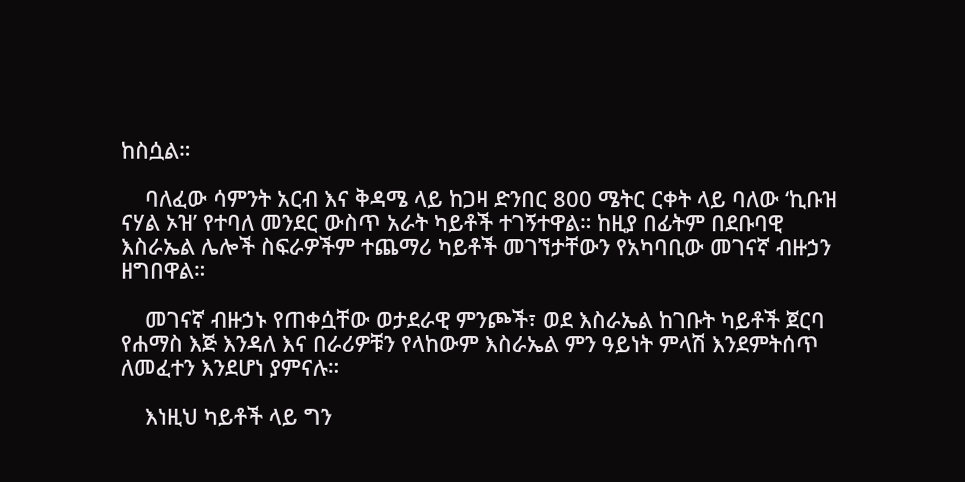ከስሷል።

    ባለፈው ሳምንት አርብ እና ቅዳሜ ላይ ከጋዛ ድንበር 800 ሜትር ርቀት ላይ ባለው ‘ኪቡዝ ናሃል ኦዝ’ የተባለ መንደር ውስጥ አራት ካይቶች ተገኝተዋል። ከዚያ በፊትም በደቡባዊ እስራኤል ሌሎች ስፍራዎችም ተጨማሪ ካይቶች መገኘታቸውን የአካባቢው መገናኛ ብዙኃን ዘግበዋል።

    መገናኛ ብዙኃኑ የጠቀሷቸው ወታደራዊ ምንጮች፣ ወደ እስራኤል ከገቡት ካይቶች ጀርባ የሐማስ እጅ እንዳለ እና በራሪዎቹን የላከውም እስራኤል ምን ዓይነት ምላሽ እንደምትሰጥ ለመፈተን እንደሆነ ያምናሉ።

    እነዚህ ካይቶች ላይ ግን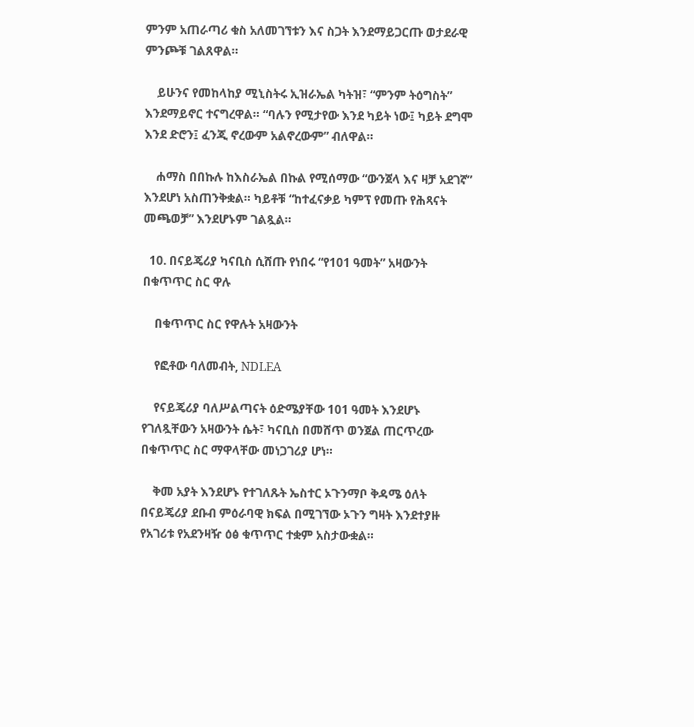ምንም አጠራጣሪ ቁስ አለመገኘቱን እና ስጋት እንደማይጋርጡ ወታደራዊ ምንጮቹ ገልጸዋል።

    ይሁንና የመከላከያ ሚኒስትሩ ኢዝራኤል ካትዝ፣ “ምንም ትዕግስት” እንደማይኖር ተናግረዋል። “ባሉን የሚታየው እንደ ካይት ነው፤ ካይት ደግሞ እንደ ድሮን፤ ፈንጂ ኖረውም አልኖረውም” ብለዋል።

    ሐማስ በበኩሉ ከእስራኤል በኩል የሚሰማው “ውንጀላ እና ዛቻ አደገኛ” እንደሆነ አስጠንቅቋል። ካይቶቹ “ከተፈናቃይ ካምፕ የመጡ የሕጻናት መጫወቻ” እንደሆኑም ገልጿል።

  10. በናይጄሪያ ካናቢስ ሲሸጡ የነበሩ “የ101 ዓመት” አዛውንት በቁጥጥር ስር ዋሉ

    በቁጥጥር ስር የዋሉት አዛውንት

    የፎቶው ባለመብት, NDLEA

    የናይጄሪያ ባለሥልጣናት ዕድሜያቸው 101 ዓመት እንደሆኑ የገለጿቸውን አዛውንት ሴት፣ ካናቢስ በመሸጥ ወንጀል ጠርጥረው በቁጥጥር ስር ማዋላቸው መነጋገሪያ ሆነ።

    ቅመ አያት እንደሆኑ የተገለጹት ኤስተር ኦጉንማቦ ቅዳሜ ዕለት በናይጄሪያ ደቡብ ምዕራባዊ ክፍል በሚገኘው ኦጉን ግዛት እንደተያዙ የአገሪቱ የአደንዛዥ ዕፅ ቁጥጥር ተቋም አስታውቋል።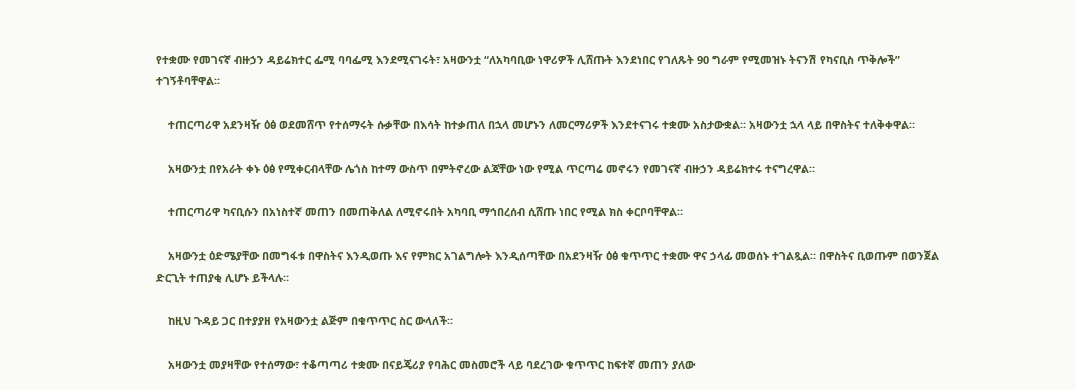የተቋሙ የመገናኛ ብዙኃን ዳይሬክተር ፌሚ ባባፌሚ እንደሚናገሩት፣ አዛውንቷ “ለአካባቢው ነዋሪዎች ሊሸጡት እንደነበር የገለጹት 90 ግራም የሚመዝኑ ትናንሽ የካናቢስ ጥቅሎች” ተገኝቶባቸዋል።

    ተጠርጣሪዋ አደንዛዥ ዕፅ ወደመሸጥ የተሰማሩት ሱቃቸው በእሳት ከተቃጠለ በኋላ መሆኑን ለመርማሪዎች እንደተናገሩ ተቋሙ አስታውቋል። አዛውንቷ ኋላ ላይ በዋስትና ተለቅቀዋል።

    አዛውንቷ በየአራት ቀኑ ዕፅ የሚቀርብላቸው ሌጎስ ከተማ ውስጥ በምትኖረው ልጃቸው ነው የሚል ጥርጣሬ መኖሩን የመገናኛ ብዙኃን ዳይሬክተሩ ተናግረዋል።

    ተጠርጣሪዋ ካናቢሱን በአነስተኛ መጠን በመጠቅለል ለሚኖሩበት አካባቢ ማኅበረሰብ ሲሸጡ ነበር የሚል ክስ ቀርቦባቸዋል።

    አዛውንቷ ዕድሜያቸው በመግፋቱ በዋስትና እንዲወጡ እና የምክር አገልግሎት እንዲሰጣቸው በአደንዛዥ ዕፅ ቁጥጥር ተቋሙ ዋና ኃላፊ መወሰኑ ተገልጿል። በዋስትና ቢወጡም በወንጀል ድርጊት ተጠያቂ ሊሆኑ ይችላሉ።

    ከዚህ ጉዳይ ጋር በተያያዘ የአዛውንቷ ልጅም በቁጥጥር ስር ውላለች።

    አዛውንቷ መያዛቸው የተሰማው፣ ተቆጣጣሪ ተቋሙ በናይጄሪያ የባሕር መስመሮች ላይ ባደረገው ቁጥጥር ከፍተኛ መጠን ያለው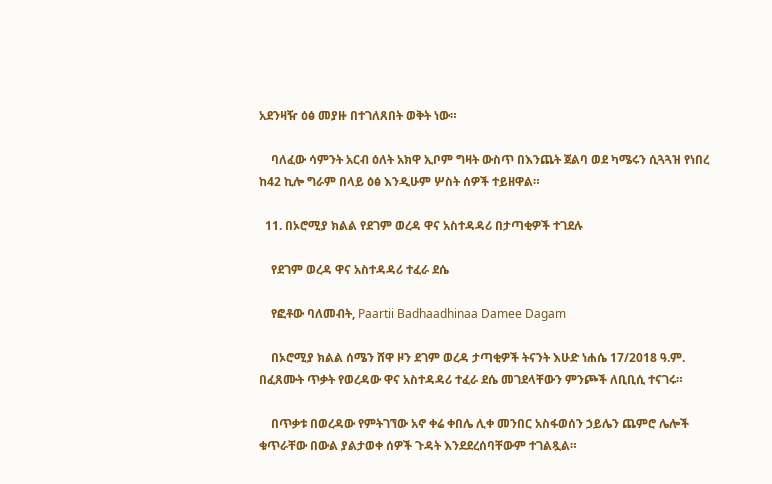አደንዛዥ ዕፅ መያዙ በተገለጸበት ወቅት ነው።

    ባለፈው ሳምንት አርብ ዕለት አክዋ ኢቦም ግዛት ውስጥ በእንጨት ጀልባ ወደ ካሜሩን ሲጓጓዝ የነበረ ከ42 ኪሎ ግራም በላይ ዕፅ እንዲሁም ሦስት ሰዎች ተይዘዋል።

  11. በኦሮሚያ ክልል የደገም ወረዳ ዋና አስተዳዳሪ በታጣቂዎች ተገደሉ

    የደገም ወረዳ ዋና አስተዳዳሪ ተፈራ ደሴ

    የፎቶው ባለመብት, Paartii Badhaadhinaa Damee Dagam

    በኦሮሚያ ክልል ሰሜን ሸዋ ዞን ደገም ወረዳ ታጣቂዎች ትናንት እሁድ ነሐሴ 17/2018 ዓ.ም. በፈጸሙት ጥቃት የወረዳው ዋና አስተዳዳሪ ተፈራ ደሴ መገደላቸውን ምንጮች ለቢቢሲ ተናገሩ።

    በጥቃቱ በወረዳው የምትገኘው አኖ ቀሬ ቀበሌ ሊቀ መንበር አስፋወሰን ኃይሌን ጨምሮ ሌሎች ቁጥራቸው በውል ያልታወቀ ሰዎች ጉዳት እንደደረሰባቸውም ተገልጿል።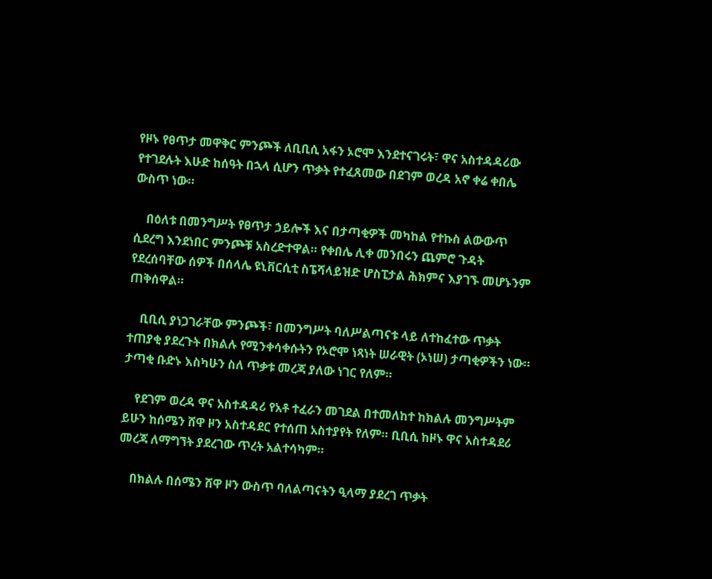የዞኑ የፀጥታ መዋቅር ምንጮች ለቢቢሲ አፋን ኦሮሞ እንደተናገሩት፣ ዋና አስተዳዳሪው የተገደሉት እሁድ ከሰዓት በኋላ ሲሆን ጥቃት የተፈጸመው በደገም ወረዳ አኖ ቀሬ ቀበሌ ውስጥ ነው።

    በዕለቱ በመንግሥት የፀጥታ ኃይሎች እና በታጣቂዎች መካከል የተኩስ ልውውጥ ሲደረግ እንደነበር ምንጮቹ አስረድተዋል። የቀበሌ ሊቀ መንበሩን ጨምሮ ጉዳት የደረሰባቸው ሰዎች በሰላሌ ዩኒቨርሲቲ ስፔሻላይዝድ ሆስፒታል ሕክምና እያገኙ መሆኑንም ጠቅሰዋል።

    ቢቢሲ ያነጋገራቸው ምንጮች፣ በመንግሥት ባለሥልጣናቱ ላይ ለተከፈተው ጥቃት ተጠያቂ ያደረጉት በክልሉ የሚንቀሳቀሱትን የኦሮሞ ነጻነት ሠራዊት (ኦነሠ) ታጣቂዎችን ነው። ታጣቂ ቡድኑ እስካሁን ስለ ጥቃቱ መረጃ ያለው ነገር የለም።

    የደገም ወረዳ ዋና አስተዳዳሪ የአቶ ተፈራን መገደል በተመለከተ ከክልሉ መንግሥትም ይሁን ከሰሜን ሸዋ ዞን አስተዳደር የተሰጠ አስተያየት የለም። ቢቢሲ ከዞኑ ዋና አስተዳደሪ መረጃ ለማግኘት ያደረገው ጥረት አልተሳካም።

    በክልሉ በሰሜን ሸዋ ዞን ውስጥ ባለልጣናትን ዒላማ ያደረገ ጥቃት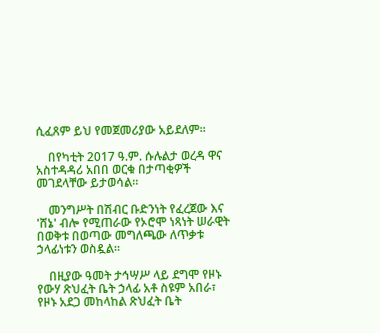ሲፈጸም ይህ የመጀመሪያው አይደለም።

    በየካቲት 2017 ዓ.ም. ሱሉልታ ወረዳ ዋና አስተዳዳሪ አበበ ወርቁ በታጣቂዎች መገደላቸው ይታወሳል።

    መንግሥት በሽብር ቡድንነት የፈረጀው እና 'ሸኔ' ብሎ የሚጠራው የኦሮሞ ነጻነት ሠራዊት በወቅቱ በወጣው መግለጫው ለጥቃቱ ኃላፊነቱን ወስዷል።

    በዚያው ዓመት ታኅሣሥ ላይ ደግሞ የዞኑ የውሃ ጽህፈት ቤት ኃላፊ አቶ ስዩም አበራ፣ የዞኑ አደጋ መከላከል ጽህፈት ቤት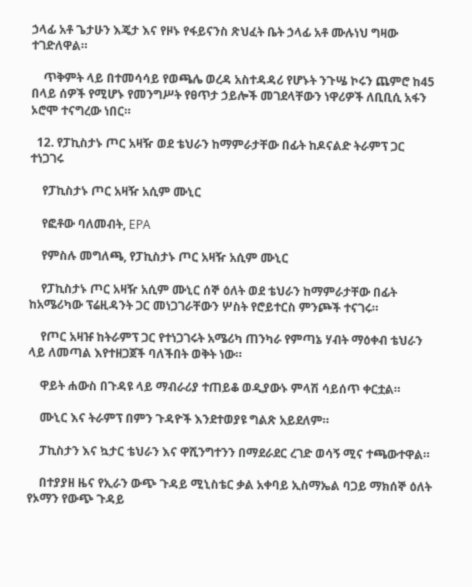ኃላፊ አቶ ጌታሁን እጄታ እና የዞኑ የፋይናንስ ጽህፈት ቤት ኃላፊ አቶ ሙሉነህ ግዛው ተገድለዋል።

    ጥቅምት ላይ በተመሳሳይ የወጫሌ ወረዳ አስተዳዳሪ የሆኑት ንጉሤ ኮሩን ጨምሮ ከ45 በላይ ሰዎች የሚሆኑ የመንግሥት የፀጥታ ኃይሎች መገደላቸውን ነዋሪዎች ለቢቢሲ አፋን ኦሮሞ ተናግረው ነበር።

  12. የፓኪስታኑ ጦር አዛዥ ወደ ቴህራን ከማምራታቸው በፊት ከዶናልድ ትራምፕ ጋር ተነጋገሩ

    የፓኪስታኑ ጦር አዛዥ አሲም ሙኒር

    የፎቶው ባለመብት, EPA

    የምስሉ መግለጫ, የፓኪስታኑ ጦር አዛዥ አሲም ሙኒር

    የፓኪስታኑ ጦር አዛዥ አሲም ሙኒር ሰኞ ዕለት ወደ ቴህራን ከማምራታቸው በፊት ከአሜሪካው ፕሬዚዳንት ጋር መነጋገራቸውን ሦስት የሮይተርስ ምንጮች ተናገሩ።

    የጦር አዛዡ ከትራምፕ ጋር የተነጋገሩት አሜሪካ ጠንካራ የምጣኔ ሃብት ማዕቀብ ቴህራን ላይ ለመጣል እየተዘጋጀች ባለችበት ወቅት ነው።

    ዋይት ሐውስ በጉዳዩ ላይ ማብራሪያ ተጠይቆ ወዲያውኑ ምላሽ ሳይሰጥ ቀርቷል።

    ሙኒር እና ትራምፕ በምን ጉዳዮች እንደተወያዩ ግልጽ አይደለም።

    ፓኪስታን እና ኳታር ቴህራን እና ዋሺንግተንን በማደራደር ረገድ ወሳኝ ሚና ተጫውተዋል።

    በተያያዘ ዜና የኢራን ውጭ ጉዳይ ሚኒስቴር ቃል አቀባይ ኢስማኤል ባጋይ ማክሰኞ ዕለት የኦማን የውጭ ጉዳይ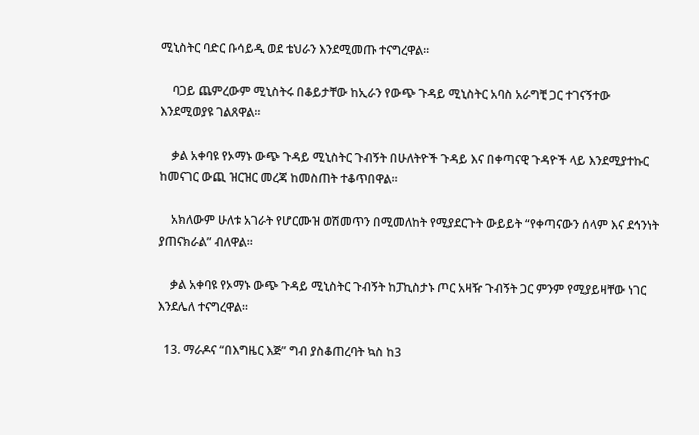ሚኒስትር ባድር ቡሳይዲ ወደ ቴህራን እንደሚመጡ ተናግረዋል።

    ባጋይ ጨምረውም ሚኒስትሩ በቆይታቸው ከኢራን የውጭ ጉዳይ ሚኒስትር አባስ አራግቺ ጋር ተገናኝተው እንደሚወያዩ ገልጸዋል።

    ቃል አቀባዩ የኦማኑ ውጭ ጉዳይ ሚኒስትር ጉብኝት በሁለትዮች ጉዳይ እና በቀጣናዊ ጉዳዮች ላይ እንደሚያተኩር ከመናገር ውጪ ዝርዝር መረጃ ከመስጠት ተቆጥበዋል።

    አክለውም ሁለቱ አገራት የሆርሙዝ ወሽመጥን በሚመለከት የሚያደርጉት ውይይት “የቀጣናውን ሰላም እና ደኅንነት ያጠናክራል” ብለዋል።

    ቃል አቀባዩ የኦማኑ ውጭ ጉዳይ ሚኒስትር ጉብኝት ከፓኪስታኑ ጦር አዛዥ ጉብኝት ጋር ምንም የሚያይዛቸው ነገር እንደሌለ ተናግረዋል።

  13. ማራዶና “በእግዜር እጅ” ግብ ያስቆጠረባት ኳስ ከ3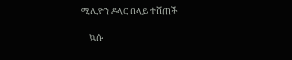ሚሊዮን ዶላር በላይ ተሸጠች

    ኳሱ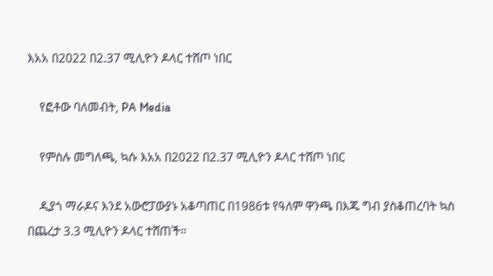እአአ በ2022 በ2.37 ሚሊዮን ዶላር ተሸጦ ነበር

    የፎቶው ባለመብት, PA Media

    የምስሉ መግለጫ, ኳሱ እአአ በ2022 በ2.37 ሚሊዮን ዶላር ተሸጦ ነበር

    ዲያጎ ማራዶና እንደ አውሮፓውያኑ አቆጣጠር በ1986ቱ የዓለም ዋንጫ በእጁ ግብ ያስቆጠረባት ኳስ በጨረታ 3.3 ሚሊዮን ዶላር ተሸጠች።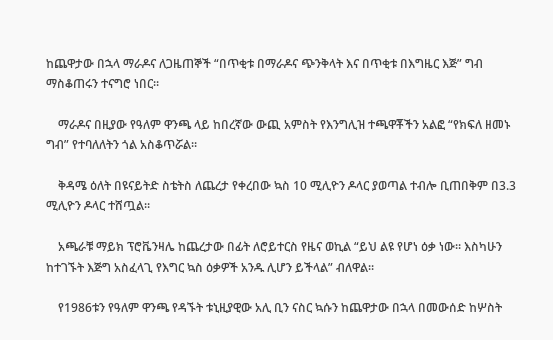ከጨዋታው በኋላ ማራዶና ለጋዜጠኞች “በጥቂቱ በማራዶና ጭንቅላት እና በጥቂቱ በእግዜር እጅ” ግብ ማስቆጠሩን ተናግሮ ነበር።

    ማራዶና በዚያው የዓለም ዋንጫ ላይ ከበረኛው ውጪ አምስት የእንግሊዝ ተጫዋቾችን አልፎ “የክፍለ ዘመኑ ግብ” የተባለለትን ጎል አስቆጥሯል።

    ቅዳሜ ዕለት በዩናይትድ ስቴትስ ለጨረታ የቀረበው ኳስ 10 ሚሊዮን ዶላር ያወጣል ተብሎ ቢጠበቅም በ3.3 ሚሊዮን ዶላር ተሸጧል።

    አጫራቹ ማይክ ፕሮቬንዛሌ ከጨረታው በፊት ለሮይተርስ የዜና ወኪል “ይህ ልዩ የሆነ ዕቃ ነው። እስካሁን ከተገኙት እጅግ አስፈላጊ የእግር ኳስ ዕቃዎች አንዱ ሊሆን ይችላል” ብለዋል።

    የ1986ቱን የዓለም ዋንጫ የዳኙት ቱኒዚያዊው አሊ ቢን ናስር ኳሱን ከጨዋታው በኋላ በመውሰድ ከሦስት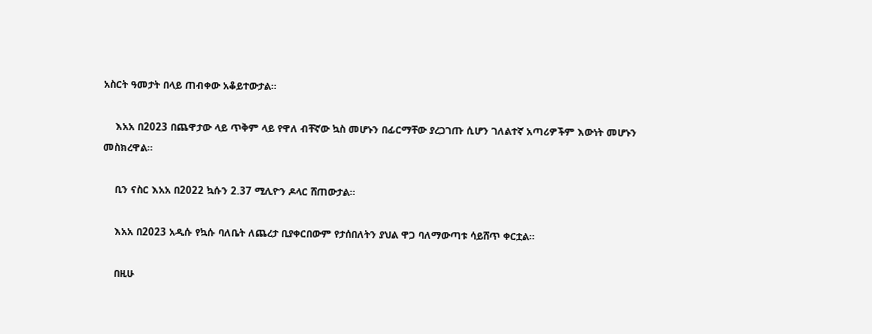አስርት ዓመታት በላይ ጠብቀው አቆይተውታል።

    እአአ በ2023 በጨዋታው ላይ ጥቅም ላይ የዋለ ብቸኛው ኳስ መሆኑን በፊርማቸው ያረጋገጡ ሲሆን ገለልተኛ አጣሪዎችም እውነት መሆኑን መስክረዋል።

    ቢን ናስር እአአ በ2022 ኳሱን 2.37 ሚሊዮን ዶላር ሸጠውታል።

    እአአ በ2023 አዲሱ የኳሱ ባለቤት ለጨረታ ቢያቀርበውም የታሰበለትን ያህል ዋጋ ባለማውጣቱ ሳይሸጥ ቀርቷል።

    በዚሁ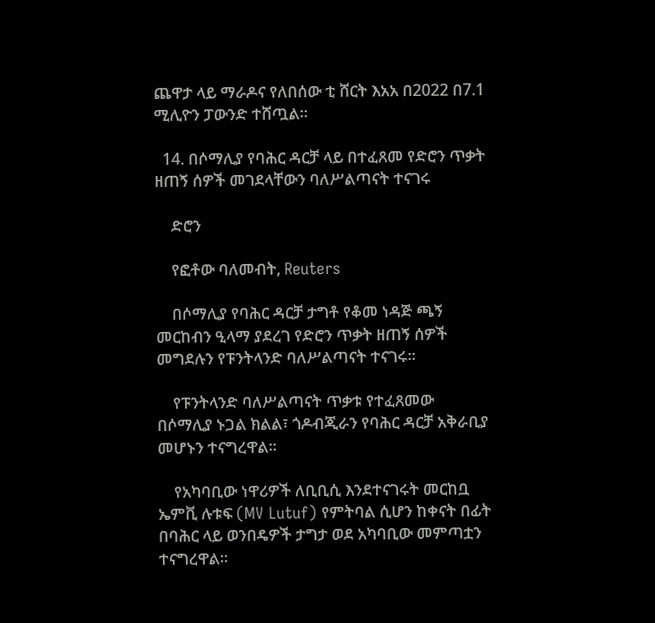ጨዋታ ላይ ማራዶና የለበሰው ቲ ሸርት እአአ በ2022 በ7.1 ሚሊዮን ፓውንድ ተሸጧል።

  14. በሶማሊያ የባሕር ዳርቻ ላይ በተፈጸመ የድሮን ጥቃት ዘጠኝ ሰዎች መገደላቸውን ባለሥልጣናት ተናገሩ

    ድሮን

    የፎቶው ባለመብት, Reuters

    በሶማሊያ የባሕር ዳርቻ ታግቶ የቆመ ነዳጅ ጫኝ መርከብን ዒላማ ያደረገ የድሮን ጥቃት ዘጠኝ ሰዎች መግደሉን የፑንትላንድ ባለሥልጣናት ተናገሩ።

    የፑንትላንድ ባለሥልጣናት ጥቃቱ የተፈጸመው በሶማሊያ ኑጋል ክልል፣ ጎዶብጂራን የባሕር ዳርቻ አቅራቢያ መሆኑን ተናግረዋል።

    የአካባቢው ነዋሪዎች ለቢቢሲ እንደተናገሩት መርከቧ ኤምቪ ሉቱፍ (MV Lutuf) የምትባል ሲሆን ከቀናት በፊት በባሕር ላይ ወንበዴዎች ታግታ ወደ አካባቢው መምጣቷን ተናግረዋል።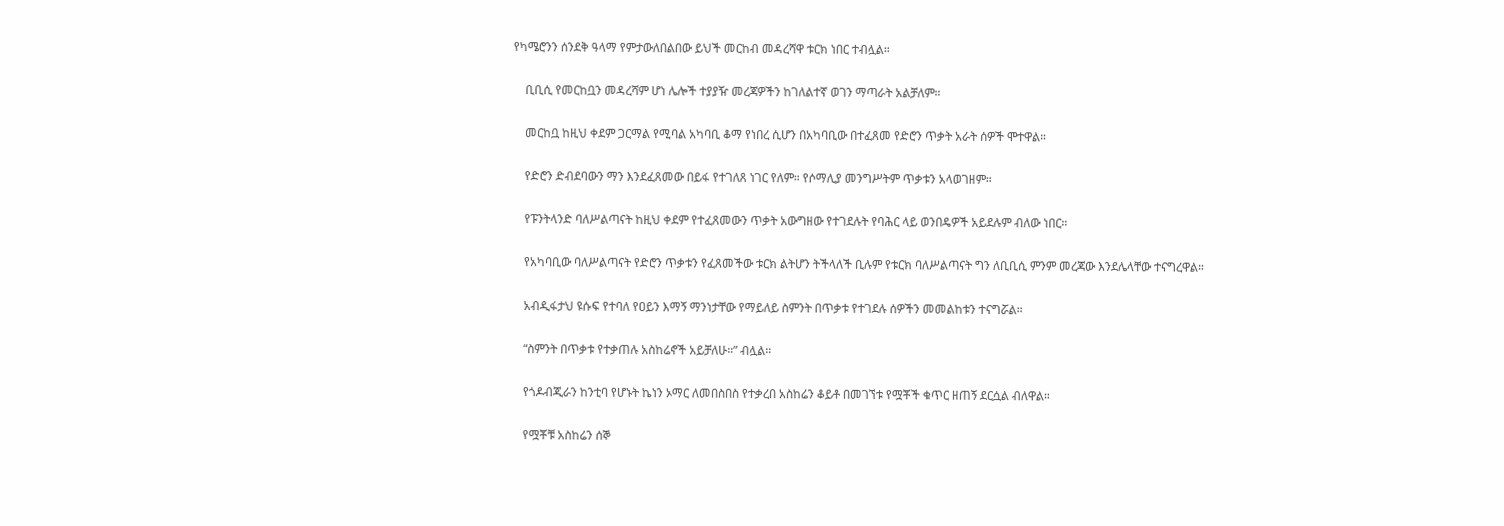የካሜሮንን ሰንደቅ ዓላማ የምታውለበልበው ይህች መርከብ መዳረሻዋ ቱርክ ነበር ተብሏል።

    ቢቢሲ የመርከቧን መዳረሻም ሆነ ሌሎች ተያያዥ መረጃዎችን ከገለልተኛ ወገን ማጣራት አልቻለም።

    መርከቧ ከዚህ ቀደም ጋርማል የሚባል አካባቢ ቆማ የነበረ ሲሆን በአካባቢው በተፈጸመ የድሮን ጥቃት አራት ሰዎች ሞተዋል።

    የድሮን ድብደባውን ማን እንደፈጸመው በይፋ የተገለጸ ነገር የለም። የሶማሊያ መንግሥትም ጥቃቱን አላወገዘም።

    የፑንትላንድ ባለሥልጣናት ከዚህ ቀደም የተፈጸመውን ጥቃት አውግዘው የተገደሉት የባሕር ላይ ወንበዴዎች አይደሉም ብለው ነበር።

    የአካባቢው ባለሥልጣናት የድሮን ጥቃቱን የፈጸመችው ቱርክ ልትሆን ትችላለች ቢሉም የቱርክ ባለሥልጣናት ግን ለቢቢሲ ምንም መረጃው እንደሌላቸው ተናግረዋል።

    አብዲፋታህ ዩሱፍ የተባለ የዐይን እማኝ ማንነታቸው የማይለይ ስምንት በጥቃቱ የተገደሉ ሰዎችን መመልከቱን ተናግሯል።

    “ስምንት በጥቃቱ የተቃጠሉ አስከሬኖች አይቻለሁ።” ብሏል።

    የጎዶብጂራን ከንቲባ የሆኑት ኬነን ኦማር ለመበስበስ የተቃረበ አስከሬን ቆይቶ በመገኘቱ የሟቾች ቁጥር ዘጠኝ ደርሷል ብለዋል።

    የሟቾቹ አስከሬን ሰኞ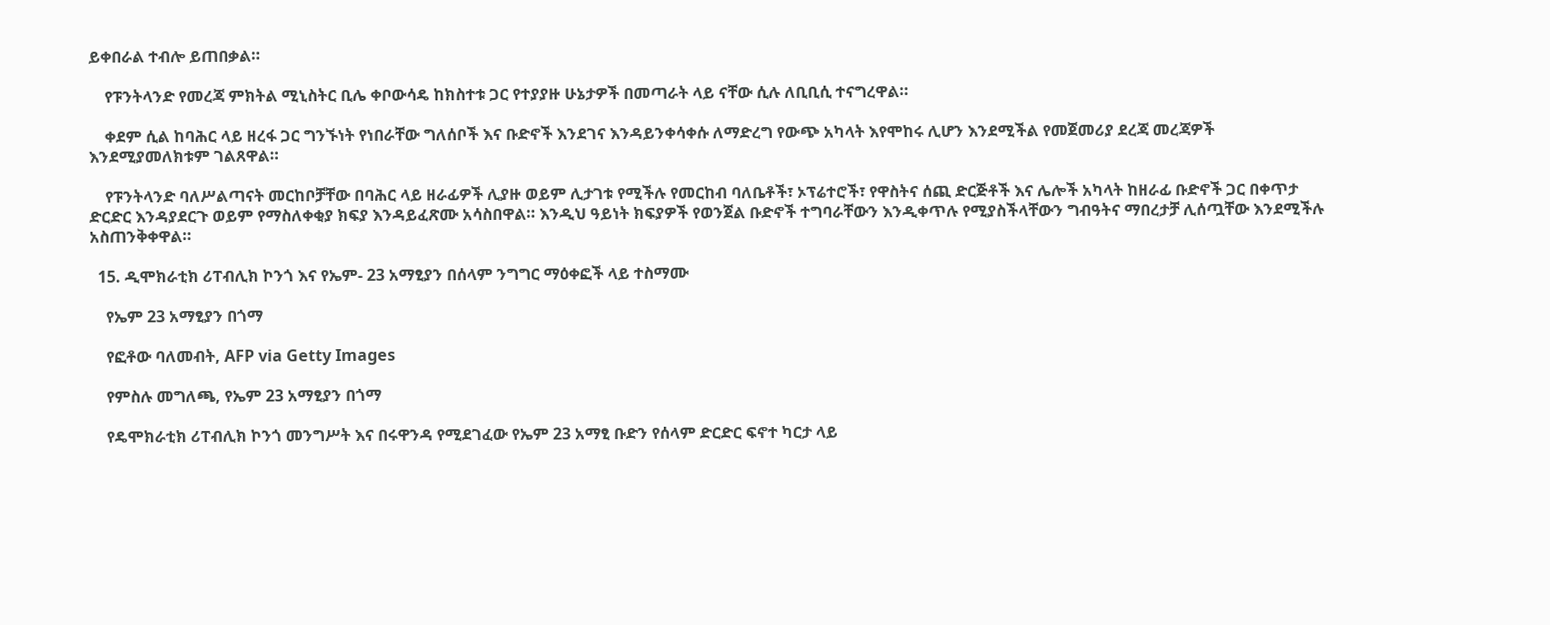ይቀበራል ተብሎ ይጠበቃል።

    የፑንትላንድ የመረጃ ምክትል ሚኒስትር ቢሌ ቀቦውሳዴ ከክስተቱ ጋር የተያያዙ ሁኔታዎች በመጣራት ላይ ናቸው ሲሉ ለቢቢሲ ተናግረዋል።

    ቀደም ሲል ከባሕር ላይ ዘረፋ ጋር ግንኙነት የነበራቸው ግለሰቦች እና ቡድኖች እንደገና እንዳይንቀሳቀሱ ለማድረግ የውጭ አካላት እየሞከሩ ሊሆን እንደሚችል የመጀመሪያ ደረጃ መረጃዎች እንደሚያመለክቱም ገልጸዋል።

    የፑንትላንድ ባለሥልጣናት መርከቦቻቸው በባሕር ላይ ዘራፊዎች ሊያዙ ወይም ሊታገቱ የሚችሉ የመርከብ ባለቤቶች፣ ኦፕሬተሮች፣ የዋስትና ሰጪ ድርጅቶች እና ሌሎች አካላት ከዘራፊ ቡድኖች ጋር በቀጥታ ድርድር እንዳያደርጉ ወይም የማስለቀቂያ ክፍያ እንዳይፈጽሙ አሳስበዋል። እንዲህ ዓይነት ክፍያዎች የወንጀል ቡድኖች ተግባራቸውን እንዲቀጥሉ የሚያስችላቸውን ግብዓትና ማበረታቻ ሊሰጧቸው እንደሚችሉ አስጠንቅቀዋል።

  15. ዲሞክራቲክ ሪፐብሊክ ኮንጎ እና የኤም- 23 አማፂያን በሰላም ንግግር ማዕቀፎች ላይ ተስማሙ

    የኤም 23 አማፂያን በጎማ

    የፎቶው ባለመብት, AFP via Getty Images

    የምስሉ መግለጫ, የኤም 23 አማፂያን በጎማ

    የዴሞክራቲክ ሪፐብሊክ ኮንጎ መንግሥት እና በሩዋንዳ የሚደገፈው የኤም 23 አማፂ ቡድን የሰላም ድርድር ፍኖተ ካርታ ላይ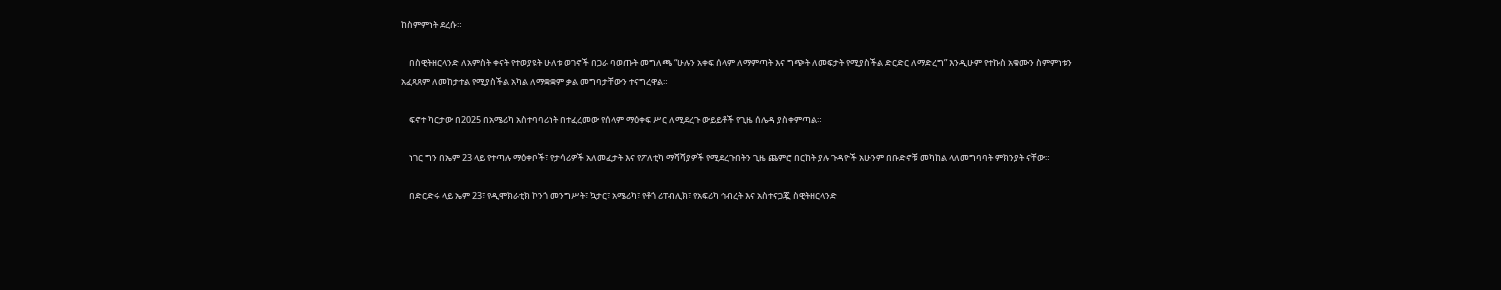ከስምምነት ደረሱ።

    በስዊትዘርላንድ ለአምስት ቀናት የተወያዩት ሁለቱ ወገኖች በጋራ ባወጡት መግለጫ “ሁሉን አቀፍ ሰላም ለማምጣት እና ግጭት ለመፍታት የሚያስችል ድርድር ለማድረግ” እንዲሁም የተኩስ አቁሙን ስምምነቱን አፈጻጸም ለመከታተል የሚያስችል አካል ለማቋቋም ቃል መግባታቸውን ተናግረዋል።

    ፍኖተ ካርታው በ2025 በአሜሪካ አስተባባሪነት በተፈረመው የሰላም ማዕቀፍ ሥር ለሚደረጉ ውይይቶች የጊዜ ሰሌዳ ያስቀምጣል።

    ነገር ግን በኤም 23 ላይ የተጣሉ ማዕቀቦች፣ የታሳሪዎች አለመፈታት እና የፖለቲካ ማሻሻያዎች የሚደረጉበትን ጊዜ ጨምሮ በርከት ያሉ ጉዳዮች አሁንም በቡድኖቹ መካከል ላለመግባባት ምክንያት ናቸው።

    በድርድሩ ላይ ኤም 23፣ የዲሞክራቲክ ኮንጎ መንግሥት፣ ኳታር፣ አሜሪካ፣ የቶጎ ሪፐብሊክ፣ የአፍሪካ ኅብረት እና አስተናጋጇ ስዊትዘርላንድ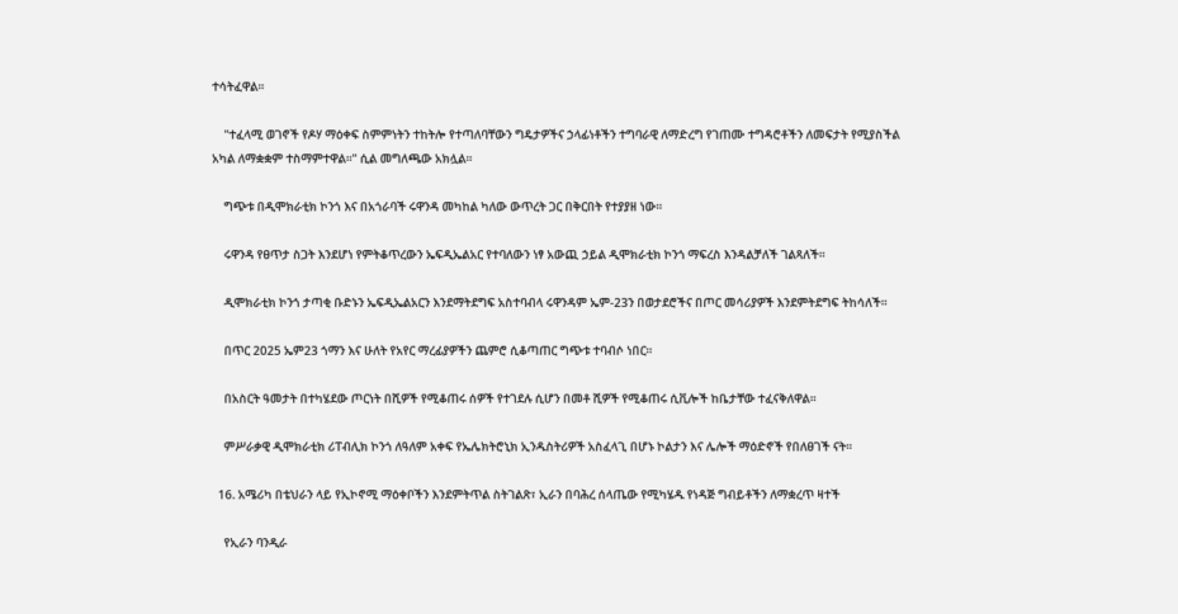ተሳትፈዋል።

    "ተፈላሚ ወገኖች የዶሃ ማዕቀፍ ስምምነትን ተከትሎ የተጣለባቸውን ግዴታዎችና ኃላፊነቶችን ተግባራዊ ለማድረግ የገጠሙ ተግዳሮቶችን ለመፍታት የሚያስችል አካል ለማቋቋም ተስማምተዋል።" ሲል መግለጫው አክሏል።

    ግጭቱ በዲሞክራቲክ ኮንጎ እና በአጎራባች ሩዋንዳ መካከል ካለው ውጥረት ጋር በቅርበት የተያያዘ ነው።

    ሩዋንዳ የፀጥታ ስጋት እንደሆነ የምትቆጥረውን ኤፍዲኤልአር የተባለውን ነፃ አውጪ ኃይል ዲሞክራቲክ ኮንጎ ማፍረስ እንዳልቻለች ገልጻለች።

    ዲሞክራቲክ ኮንጎ ታጣቂ ቡድኑን ኤፍዲኤልአርን እንደማትደግፍ አስተባብላ ሩዋንዳም ኤም-23ን በወታደሮችና በጦር መሳሪያዎች እንደምትደግፍ ትከሳለች።

    በጥር 2025 ኤም23 ጎማን እና ሁለት የአየር ማረፊያዎችን ጨምሮ ሲቆጣጠር ግጭቱ ተባብሶ ነበር።

    በአስርት ዓመታት በተካሄደው ጦርነት በሺዎች የሚቆጠሩ ሰዎች የተገደሉ ሲሆን በመቶ ሺዎች የሚቆጠሩ ሲቪሎች ከቤታቸው ተፈናቅለዋል።

    ምሥራቃዊ ዲሞክራቲክ ሪፐብሊክ ኮንጎ ለዓለም አቀፍ የኤሌክትሮኒክ ኢንዱስትሪዎች አስፈላጊ በሆኑ ኮልታን እና ሌሎች ማዕድኖች የበለፀገች ናት።

  16. አሜሪካ በቴህራን ላይ የኢኮኖሚ ማዕቀቦችን እንደምትጥል ስትገልጽ፣ ኢራን በባሕረ ሰላጤው የሚካሄዱ የነዳጅ ግብይቶችን ለማቋረጥ ዛተች

    የኢራን ባንዲራ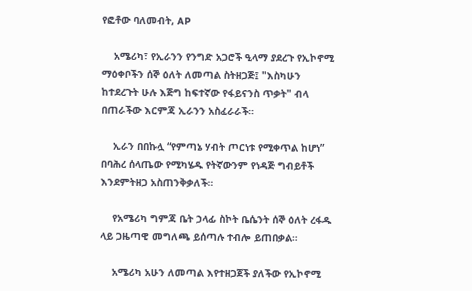የፎቶው ባለመብት, AP

    አሜሪካ፣ የኢራንን የንግድ አጋሮች ዒላማ ያደረጉ የኢኮኖሚ ማዕቀቦችን ሰኞ ዕለት ለመጣል ስትዘጋጅ፤ "እስካሁን ከተደረጉት ሁሉ እጅግ ከፍተኛው የፋይናንስ ጥቃት" ብላ በጠራችው እርምጃ ኢራንን አስፈራራች።

    ኢራን በበኩሏ “የምጣኔ ሃብት ጦርነቱ የሚቀጥል ከሆነ” በባሕረ ሰላጤው የሚካሄዱ የትኛውንም የነዳጅ ግብይቶች እንደምትዘጋ አስጠንቅቃለች።

    የአሜሪካ ግምጃ ቤት ኃላፊ ስኮት ቤሴንት ሰኞ ዕለት ረፋዱ ላይ ጋዜጣዊ መግለጫ ይሰጣሉ ተብሎ ይጠበቃል።

    አሜሪካ አሁን ለመጣል እየተዘጋጀች ያለችው የኢኮኖሚ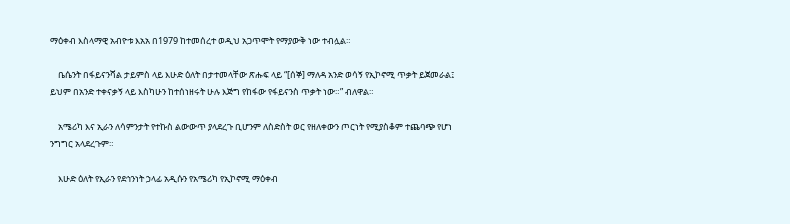ማዕቀብ እስላማዊ አብዮቱ እአአ በ1979 ከተመሰረተ ወዲህ አጋጥሞት የማያውቅ ነው ተብሏል።

    ቤሴንት በፋይናንሻል ታይምስ ላይ እሁድ ዕለት በታተመላቸው ጽሑፍ ላይ “[ሰኞ] ማለዳ አንድ ወሳኝ የኢኮኖሚ ጥቃት ይጀመራል፤ ይህም በአንድ ተቀናቃኝ ላይ እስካሁን ከተሰነዘሩት ሁሉ እጅግ የከፋው የፋይናንስ ጥቃት ነው።” ብለዋል።

    አሜሪካ እና ኢራን ለሳምንታት የተኩስ ልውውጥ ያላደረጉ ቢሆንም ለስድስት ወር የዘለቀውን ጦርነት የሚያስቆም ተጨባጭ የሆነ ንግግር አላደረጉም።

    እሁድ ዕለት የኢራን የደኅንነት ኃላፊ አዲሱን የአሜሪካ የኢኮኖሚ ማዕቀብ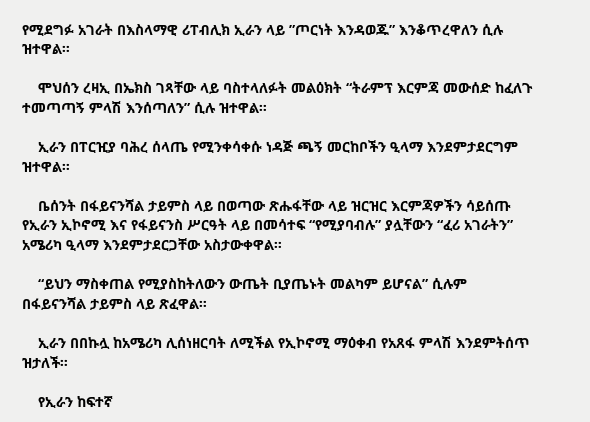የሚደግፉ አገራት በእስላማዊ ሪፐብሊክ ኢራን ላይ ”ጦርነት እንዳወጁ” እንቆጥረዋለን ሲሉ ዝተዋል።

    ሞህሰን ረዛኢ በኤክስ ገጻቸው ላይ ባስተላለፉት መልዕክት “ትራምፕ እርምጃ መውሰድ ከፈለጉ ተመጣጣኝ ምላሽ እንሰጣለን” ሲሉ ዝተዋል።

    ኢራን በፐርዢያ ባሕረ ሰላጤ የሚንቀሳቀሱ ነዳጅ ጫኝ መርከቦችን ዒላማ እንደምታደርግም ዝተዋል።

    ቤሰንት በፋይናንሻል ታይምስ ላይ በወጣው ጽሑፋቸው ላይ ዝርዝር እርምጃዎችን ሳይሰጡ የኢራን ኢኮኖሚ እና የፋይናንስ ሥርዓት ላይ በመሳተፍ “የሚያባብሉ” ያሏቸውን “ፈሪ አገራትን” አሜሪካ ዒላማ እንደምታደርጋቸው አስታውቀዋል።

    “ይህን ማስቀጠል የሚያስከትለውን ውጤት ቢያጤኑት መልካም ይሆናል” ሲሉም በፋይናንሻል ታይምስ ላይ ጽፈዋል።

    ኢራን በበኩሏ ከአሜሪካ ሊሰነዘርባት ለሚችል የኢኮኖሚ ማዕቀብ የአጸፋ ምላሽ እንደምትሰጥ ዝታለች።

    የኢራን ከፍተኛ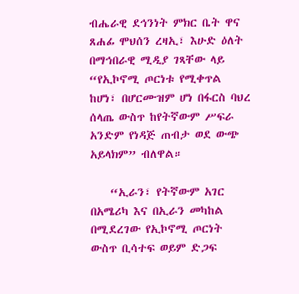ብሔራዊ ደኅንነት ምክር ቤት ዋና ጸሐፊ ሞህሰን ረዛኢ፣ እሁድ ዕለት በማኅበራዊ ሚዲያ ገጻቸው ላይ “የኢኮኖሚ ጦርነቱ የሚቀጥል ከሆነ፣ በሆርሙዝም ሆነ በፋርስ ባህረ ሰላጤ ውስጥ ከየትኛውም ሥፍራ አንድም የነዳጅ ጠብታ ወደ ውጭ አይላክም” ብለዋል።

    “ኢራን፣ የትኛውም አገር በአሜሪካ እና በኢራን መካከል በሚደረገው የኢኮኖሚ ጦርነት ውስጥ ቢሳተፍ ወይም ድጋፍ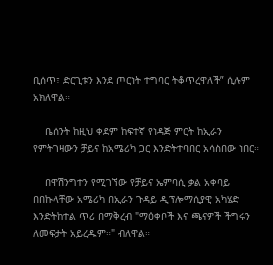ቢሰጥ፣ ድርጊቱን እንደ ጦርነት ተግባር ትቆጥረዋለች” ሲሉም አክለዋል።

    ቤሰንት ከዚህ ቀደም ከፍተኛ የነዳጅ ምርት ከኢራን የምትገዛውን ቻይና ከአሜሪካ ጋር እንድትተባበር አሳስበው ነበር።

    በዋሽንግተን የሚገኘው የቻይና ኤምባሲ ቃል አቀባይ በበኩላቸው አሜሪካ በኢራን ጉዳይ ዲፕሎማሲያዊ አካሄድ እንድትከተል ጥሪ በማቅረብ "ማዕቀቦች እና ጫናዎች ችግሩን ለመፍታት አይረዱም።" ብለዋል።